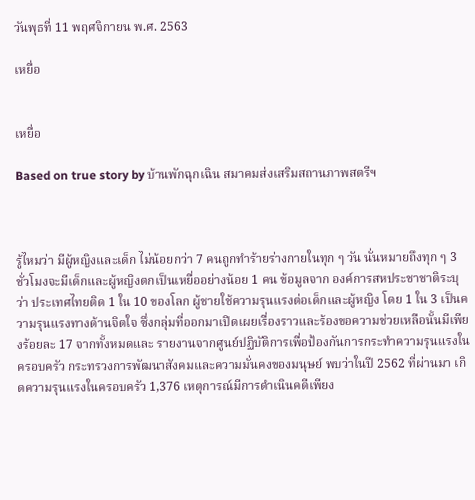วันพุธที่ 11 พฤศจิกายน พ.ศ. 2563

เหยื่อ


เหยื่อ

Based on true story by บ้านพักฉุกเฉิน สมาคมส่งเสริมสถานภาพสตรีฯ



รู้ไหมว่า มีผู้หญิงและเด็ก ไม่น้อยกว่า 7 คนถูกทำร้ายร่างกายในทุก ๆ วัน นั่นหมายถึงทุก ๆ 3 ชั่วโมงจะมีเด็กและผู้หญิงตกเป็นเหยื่ออย่างน้อย 1 คน ข้อมูลจาก องค์การสหประชาชาติระบุว่า ประเทศไทยติด 1 ใน 10 ของโลก ผู้ชายใช้ความรุนแรงต่อเด็กและผู้หญิง โดย 1 ใน 3 เป็นความรุนแรงทางด้านจิตใจ ซึ่งกลุ่มที่ออกมาเปิดเผยเรื่องราวและร้องขอความช่วยเหลือนั้นมีเพียงร้อยละ 17 จากทั้งหมดและ รายงานจากศูนย์ปฏิบัติการเพื่อป้องกันการกระทำความรุนแรงในครอบครัว กระทรวงการพัฒนาสังคมและความมั่นคงของมนุษย์ พบว่าในปี 2562 ที่ผ่านมา เกิดความรุนแรงในครอบครัว 1,376 เหตุการณ์มีการดำเนินคดีเพียง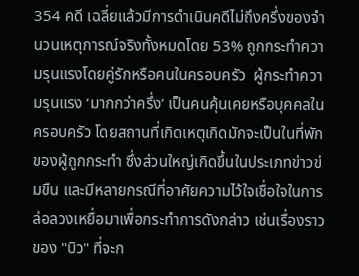354 คดี เฉลี่ยแล้วมีการดำเนินคดีไม่ถึงครึ่งของจำนวนเหตุการณ์จริงทั้งหมดโดย 53% ถูกกระทำความรุนแรงโดยคู่รักหรือคนในครอบครัว  ผู้กระทำความรุนแรง ‘มากกว่าครึ่ง’ เป็นคนคุ้นเคยหรือบุคคลในครอบครัว โดยสถานที่เกิดเหตุเกิดมักจะเป็นในที่พักของผู้ถูกกระทำ ซึ่งส่วนใหญ่เกิดขึ้นในประเภทข่าวข่มขืน และมีหลายกรณีที่อาศัยความไว้ใจเชื่อใจในการล่อลวงเหยื่อมาเพื่อกระทำการดังกล่าว เช่นเรื่องราวของ "บิว" ที่จะก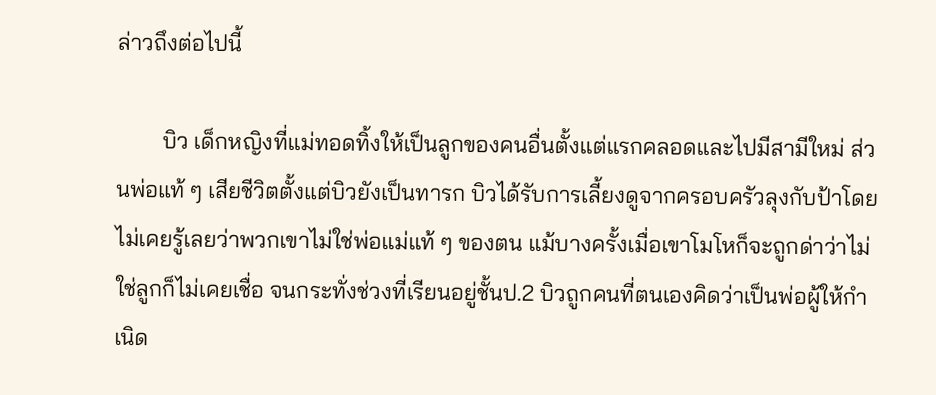ล่าวถึงต่อไปนี้

        บิว เด็กหญิงที่แม่ทอดทิ้งให้เป็นลูกของคนอื่นตั้งแต่แรกคลอดและไปมีสามีใหม่ ส่วนพ่อแท้ ๆ เสียชีวิตตั้งแต่บิวยังเป็นทารก บิวได้รับการเลี้ยงดูจากครอบครัวลุงกับป้าโดยไม่เคยรู้เลยว่าพวกเขาไม่ใช่พ่อแม่แท้ ๆ ของตน แม้บางครั้งเมื่อเขาโมโหก็จะถูกด่าว่าไม่ใช่ลูกก็ไม่เคยเชื่อ จนกระทั่งช่วงที่เรียนอยู่ชั้นป.2 บิวถูกคนที่ตนเองคิดว่าเป็นพ่อผู้ให้กำเนิด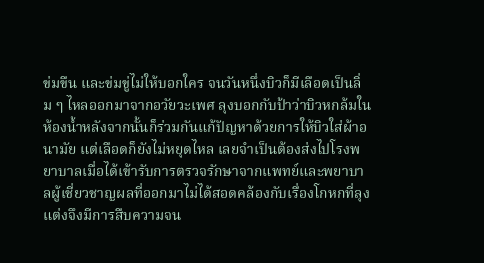ข่มขืน และข่มขู่ไม่ให้บอกใคร จนวันหนึ่งบิวก็มีเลือดเป็นลิ่ม ๆ ไหลออกมาจากอวัยวะเพศ ลุงบอกกับป้าว่าบิวหกล้มในห้องน้ำหลังจากนั้นก็ร่วมกันแก้ปัญหาด้วยการให้บิวใส่ผ้าอนามัย แต่เลือดก็ยังไม่หยุดไหล เลยจำเป็นต้องส่งไปโรงพยาบาลเมื่อได้เข้ารับการตรวจรักษาจากแพทย์และพยาบาลผู้เชี่ยวชาญผลที่ออกมาไม่ได้สอดคล้องกับเรื่องโกหกที่ลุงแต่งจึงมีการสืบความจน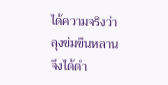ได้ความจริงว่าลุงข่มขืนหลาน จึงได้ดำ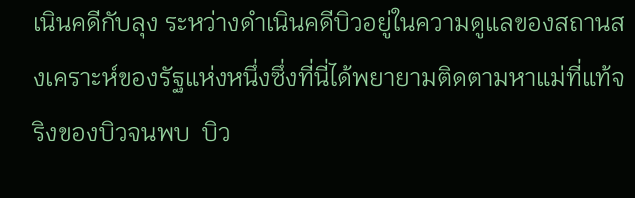เนินคดีกับลุง ระหว่างดำเนินคดีบิวอยู่ในความดูแลของสถานสงเคราะห์ของรัฐแห่งหนึ่งซึ่งที่นี่ได้พยายามติดตามหาแม่ที่แท้จริงของบิวจนพบ  บิว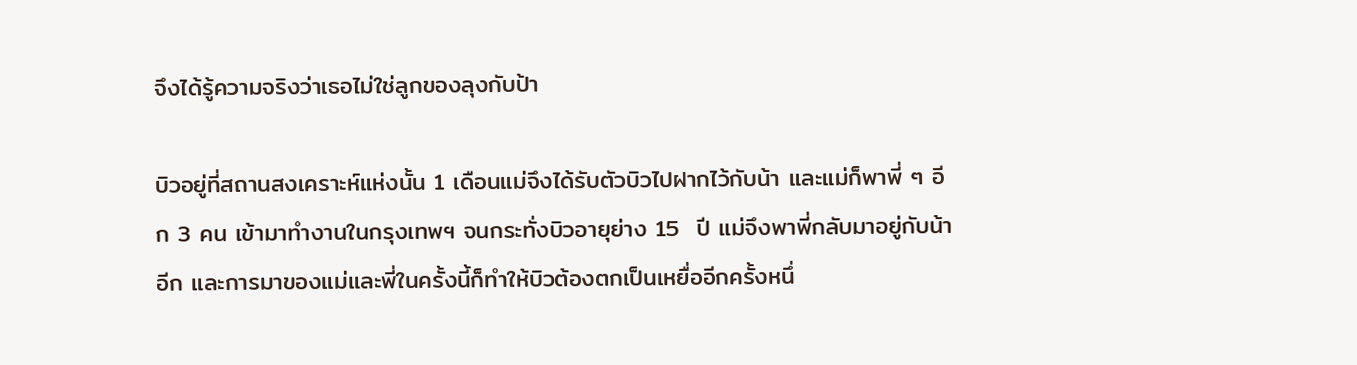จึงได้รู้ความจริงว่าเธอไม่ใช่ลูกของลุงกับป้า

บิวอยู่ที่สถานสงเคราะห์แห่งนั้น 1 เดือนแม่จึงได้รับตัวบิวไปฝากไว้กับน้า และแม่ก็พาพี่ ๆ อีก 3 คน เข้ามาทำงานในกรุงเทพฯ จนกระทั่งบิวอายุย่าง 15  ปี แม่จึงพาพี่กลับมาอยู่กับน้าอีก และการมาของแม่และพี่ในครั้งนี้ก็ทำให้บิวต้องตกเป็นเหยื่ออีกครั้งหนึ่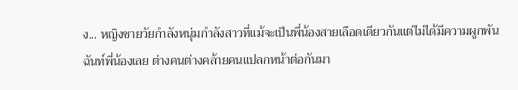ง... หญิงชายวัยกำลังหนุ่มกำลังสาวที่แม้จะเป็นพี่น้องสายเลือดเดียวกันแต่ไม่ได้มีความผูกพันฉันท์พี่น้องเลย ต่างคนต่างคล้ายคนแปลกหน้าต่อกันมา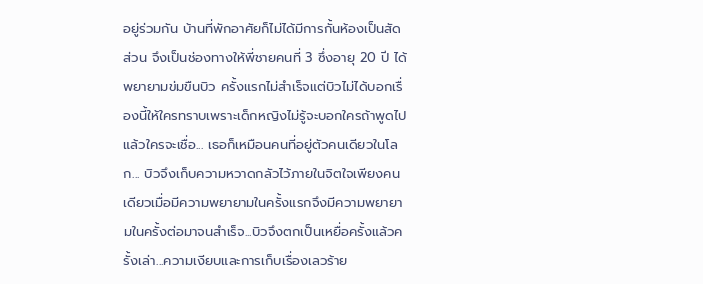อยู่ร่วมกัน บ้านที่พักอาศัยก็ไม่ได้มีการกั้นห้องเป็นสัดส่วน จึงเป็นช่องทางให้พี่ชายคนที่ 3 ซึ่งอายุ 20 ปี ได้พยายามข่มขืนบิว ครั้งแรกไม่สำเร็จแต่บิวไม่ได้บอกเรื่องนี้ให้ใครทราบเพราะเด็กหญิงไม่รู้จะบอกใครถ้าพูดไปแล้วใครจะเชื่อ... เธอก็เหมือนคนที่อยู่ตัวคนเดียวในโลก... บิวจึงเก็บความหวาดกลัวไว้ภายในจิตใจเพียงคนเดียวเมื่อมีความพยายามในครั้งแรกจึงมีความพยายามในครั้งต่อมาจนสำเร็จ...บิวจึงตกเป็นเหยื่อครั้งแล้วครั้งเล่า...ความเงียบและการเก็บเรื่องเลวร้าย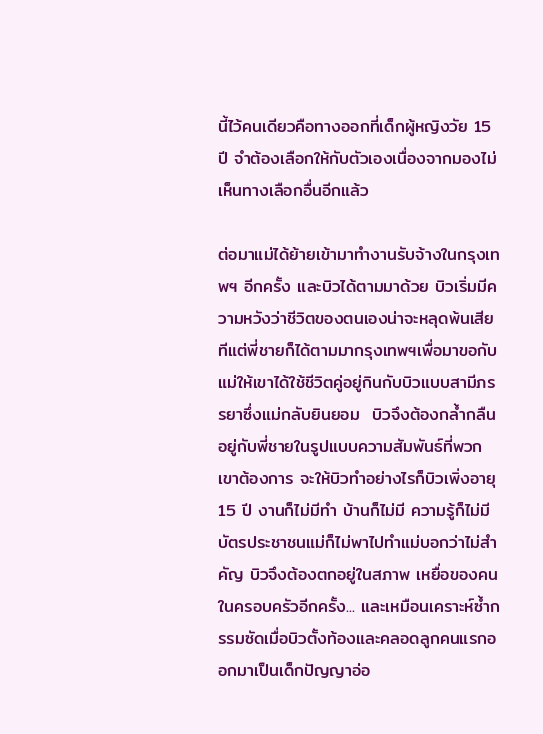นี้ไว้คนเดียวคือทางออกที่เด็กผู้หญิงวัย 15 ปี จำต้องเลือกให้กับตัวเองเนื่องจากมองไม่เห็นทางเลือกอื่นอีกแล้ว

ต่อมาแม่ได้ย้ายเข้ามาทำงานรับจ้างในกรุงเทพฯ อีกครั้ง และบิวได้ตามมาด้วย บิวเริ่มมีความหวังว่าชีวิตของตนเองน่าจะหลุดพ้นเสียทีแต่พี่ชายก็ได้ตามมากรุงเทพฯเพื่อมาขอกับแม่ให้เขาได้ใช้ชีวิตคู่อยู่กินกับบิวแบบสามีภรรยาซึ่งแม่กลับยินยอม  บิวจึงต้องกล้ำกลืนอยู่กับพี่ชายในรูปแบบความสัมพันธ์ที่พวกเขาต้องการ จะให้บิวทำอย่างไรก็บิวเพิ่งอายุ 15 ปี งานก็ไม่มีทำ บ้านก็ไม่มี ความรู้ก็ไม่มี บัตรประชาชนแม่ก็ไม่พาไปทำแม่บอกว่าไม่สำคัญ บิวจึงต้องตกอยู่ในสภาพ เหยื่อของคนในครอบครัวอีกครั้ง... และเหมือนเคราะห์ซ้ำกรรมซัดเมื่อบิวตั้งท้องและคลอดลูกคนแรกออกมาเป็นเด็กปัญญาอ่อ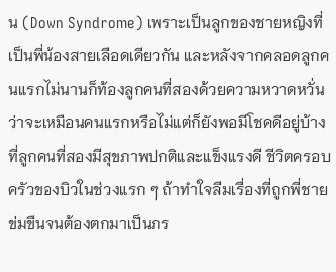น (Down Syndrome) เพราะเป็นลูกของชายหญิงที่เป็นพี่น้องสายเลือดเดียวกัน และหลังจากคลอดลูกคนแรกไม่นานก็ท้องลูกคนที่สองด้วยความหวาดหวั่นว่าจะเหมือนคนแรกหรือไม่แต่ก็ยังพอมีโชคดีอยู่บ้างที่ลูกคนที่สองมีสุขภาพปกติและแข็งแรงดี ชีวิตครอบครัวของบิวในช่วงแรก ๆ ถ้าทำใจลืมเรื่องที่ถูกพี่ชายข่มขืนจนต้องตกมาเป็นภร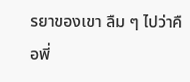รยาของเขา ลืม ๆ ไปว่าคือพี่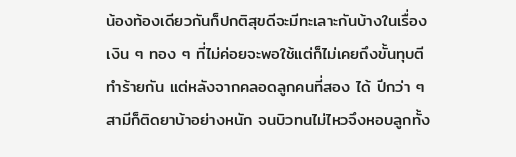น้องท้องเดียวกันก็ปกติสุขดีจะมีทะเลาะกันบ้างในเรื่องเงิน ๆ ทอง ๆ ที่ไม่ค่อยจะพอใช้แต่ก็ไม่เคยถึงขั้นทุบตีทำร้ายกัน แต่หลังจากคลอดลูกคนที่สอง ได้ ปีกว่า ๆ สามีก็ติดยาบ้าอย่างหนัก จนบิวทนไม่ไหวจึงหอบลูกทั้ง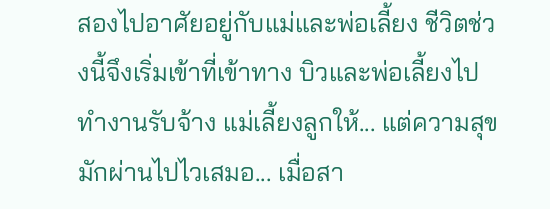สองไปอาศัยอยู่กับแม่และพ่อเลี้ยง ชีวิตช่วงนี้จึงเริ่มเข้าที่เข้าทาง บิวและพ่อเลี้ยงไปทำงานรับจ้าง แม่เลี้ยงลูกให้... แต่ความสุขมักผ่านไปไวเสมอ... เมื่อสา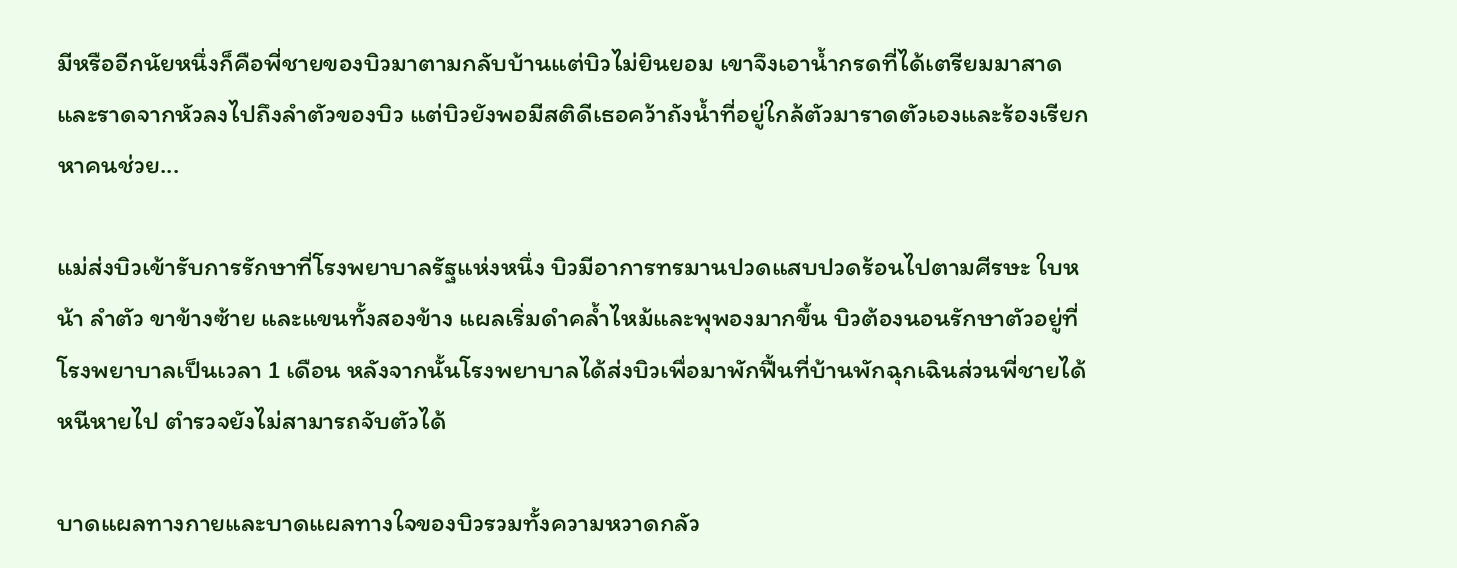มีหรืออีกนัยหนึ่งก็คือพี่ชายของบิวมาตามกลับบ้านแต่บิวไม่ยินยอม เขาจึงเอาน้ำกรดที่ได้เตรียมมาสาดและราดจากหัวลงไปถึงลำตัวของบิว แต่บิวยังพอมีสติดีเธอคว้าถังน้ำที่อยู่ใกล้ตัวมาราดตัวเองและร้องเรียกหาคนช่วย...

แม่ส่งบิวเข้ารับการรักษาที่โรงพยาบาลรัฐแห่งหนึ่ง บิวมีอาการทรมานปวดแสบปวดร้อนไปตามศีรษะ ใบหน้า ลำตัว ขาข้างซ้าย และแขนทั้งสองข้าง แผลเริ่มดำคล้ำไหม้และพุพองมากขึ้น บิวต้องนอนรักษาตัวอยู่ที่โรงพยาบาลเป็นเวลา 1 เดือน หลังจากนั้นโรงพยาบาลได้ส่งบิวเพื่อมาพักฟื้นที่บ้านพักฉุกเฉินส่วนพี่ชายได้หนีหายไป ตำรวจยังไม่สามารถจับตัวได้

บาดแผลทางกายและบาดแผลทางใจของบิวรวมทั้งความหวาดกลัว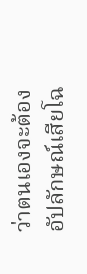ว่าตนเองจะต้องอัปลักษณ์เสียโฉ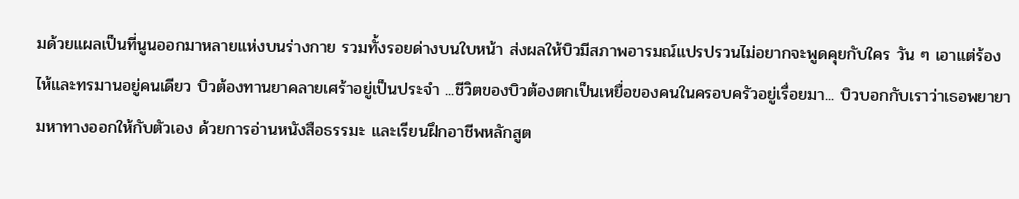มด้วยแผลเป็นที่นูนออกมาหลายแห่งบนร่างกาย รวมทั้งรอยด่างบนใบหน้า ส่งผลให้บิวมีสภาพอารมณ์แปรปรวนไม่อยากจะพูดคุยกับใคร วัน ๆ เอาแต่ร้องไห้และทรมานอยู่คนเดียว บิวต้องทานยาคลายเศร้าอยู่เป็นประจำ ...ชีวิตของบิวต้องตกเป็นเหยื่อของคนในครอบครัวอยู่เรื่อยมา... บิวบอกกับเราว่าเธอพยายามหาทางออกให้กับตัวเอง ด้วยการอ่านหนังสือธรรมะ และเรียนฝึกอาชีพหลักสูต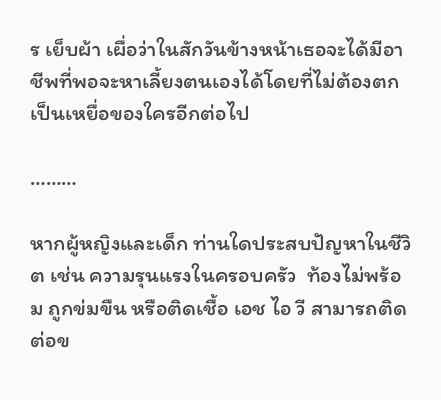ร เย็บผ้า เผื่อว่าในสักวันข้างหน้าเธอจะได้มีอาชีพที่พอจะหาเลี้ยงตนเองได้โดยที่ไม่ต้องตกเป็นเหยื่อของใครอีกต่อไป

………

หากผู้หญิงและเด็ก ท่านใดประสบปัญหาในชีวิต เช่น ความรุนแรงในครอบครัว  ท้องไม่พร้อม ถูกข่มขืน หรือติดเชื้อ เอช ไอ วี สามารถติดต่อข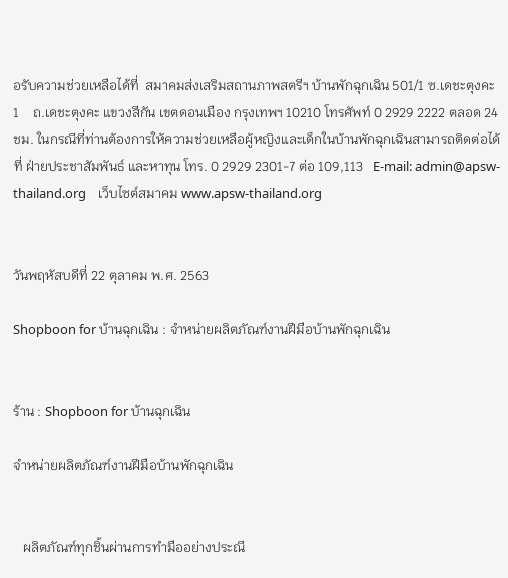อรับความช่วยเหลือได้ที่  สมาคมส่งเสริมสถานภาพสตรีฯ บ้านพักฉุกเฉิน 501/1 ซ.เดชะตุงคะ 1    ถ.เดชะตุงคะ แขวงสีกัน เขตดอนเมือง กรุงเทพฯ 10210 โทรศัพท์ 0 2929 2222 ตลอด 24 ชม. ในกรณีที่ท่านต้องการให้ความช่วยเหลือผู้หญิงและเด็กในบ้านพักฉุกเฉินสามารถติดต่อได้ที่ ฝ่ายประชาสัมพันธ์ และหาทุน โทร. 0 2929 2301-7 ต่อ 109,113   E-mail: admin@apsw-thailand.org    เว็บไซต์สมาคม www.apsw-thailand.org


วันพฤหัสบดีที่ 22 ตุลาคม พ.ศ. 2563

Shopboon for บ้านฉุกเฉิน : จำหน่ายผลิตภัณฑ์งานฝีมือบ้านพักฉุกเฉิน


ร้าน : Shopboon for บ้านฉุกเฉิน

จำหน่ายผลิตภัณฑ์งานฝีมือบ้านพักฉุกเฉิน


   ผลิตภัณฑ์ทุกชิ้นผ่านการทำมืออย่างประณี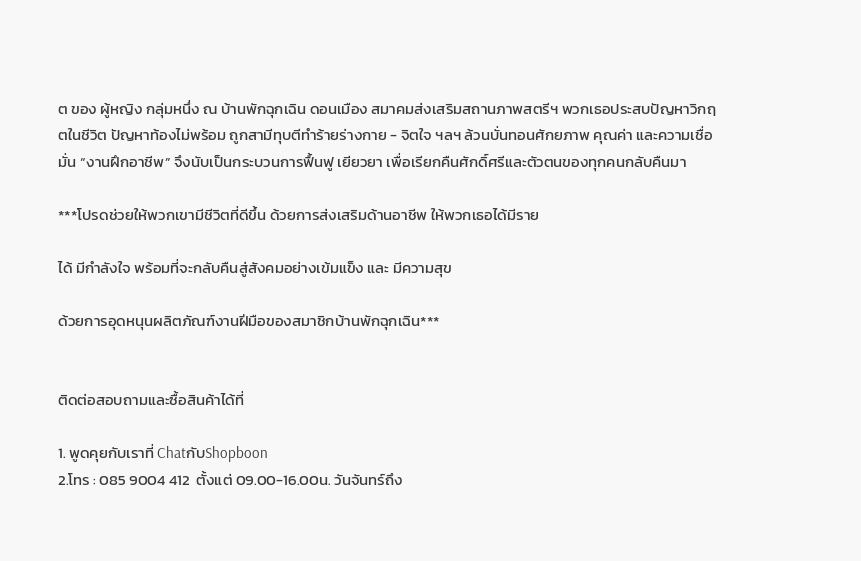ต ของ ผู้หญิง กลุ่มหนึ่ง ณ บ้านพักฉุกเฉิน ดอนเมือง สมาคมส่งเสริมสถานภาพสตรีฯ พวกเธอประสบปัญหาวิกฤตในชีวิต ปัญหาท้องไม่พร้อม ถูกสามีทุบตีทำร้ายร่างกาย - จิตใจ ฯลฯ ล้วนบั่นทอนศักยภาพ คุณค่า และความเชื่อมั่น “งานฝึกอาชีพ” จึงนับเป็นกระบวนการฟื้นฟู เยียวยา เพื่อเรียกคืนศักดิ์ศรีและตัวตนของทุกคนกลับคืนมา

***โปรดช่วยให้พวกเขามีชีวิตที่ดีขึ้น ด้วยการส่งเสริมด้านอาชีพ ให้พวกเธอได้มีราย

ได้ มีกำลังใจ พร้อมที่จะกลับคืนสู่สังคมอย่างเข้มแข็ง และ มีความสุข

ด้วยการอุดหนุนผลิตภัณฑ์งานฝีมือของสมาชิกบ้านพักฉุกเฉิน***


ติดต่อสอบถามและซื้อสินค้าได้ที่

1. พูดคุยกับเราที่ ChatกับShopboon
2.โทร : 085 9004 412  ตั้งแต่ 09.00-16.00น. วันจันทร์ถึง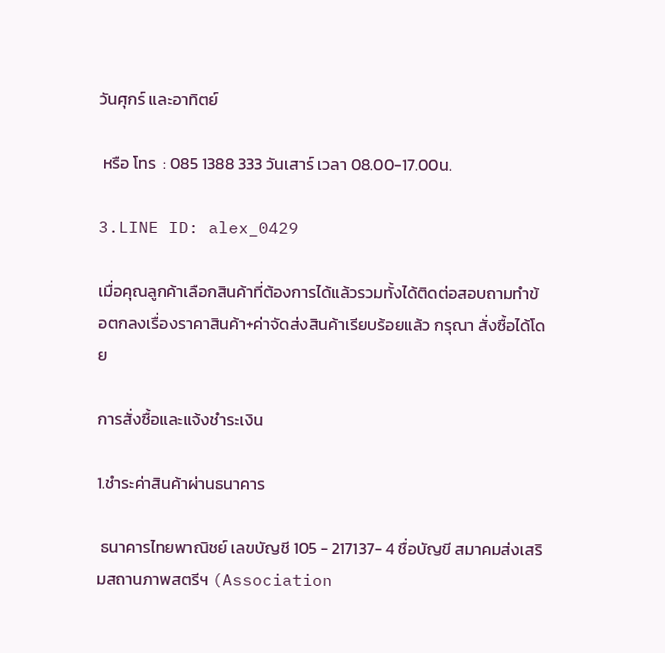วันศุกร์ และอาทิตย์

 หรือ โทร  : 085 1388 333 วันเสาร์ เวลา 08.00-17.00น.

3.LINE ID: alex_0429

เมื่อคุณลูกค้าเลือกสินค้าที่ต้องการได้แล้วรวมทั้งได้ติดต่อสอบถามทำข้อตกลงเรื่องราคาสินค้า+ค่าจัดส่งสินค้าเรียบร้อยแล้ว กรุณา สั่งซื้อได้โดย

การสั่งซื้อและแจ้งชำระเงิน

1.ชำระค่าสินค้าผ่านธนาคาร

 ธนาคารไทยพาณิชย์ เลขบัญชี 105 - 217137- 4 ชื่อบัญขี สมาคมส่งเสริมสถานภาพสตรีฯ (Association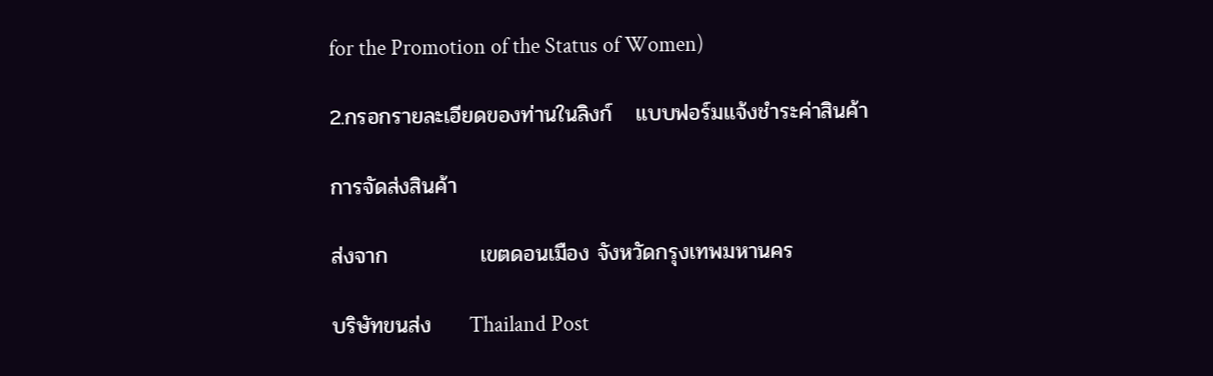for the Promotion of the Status of Women)

2.กรอกรายละเอียดของท่านในลิงก์   แบบฟอร์มแจ้งชำระค่าสินค้า

การจัดส่งสินค้า

ส่งจาก            เขตดอนเมือง จังหวัดกรุงเทพมหานคร

บริษัทขนส่ง     Thailand Post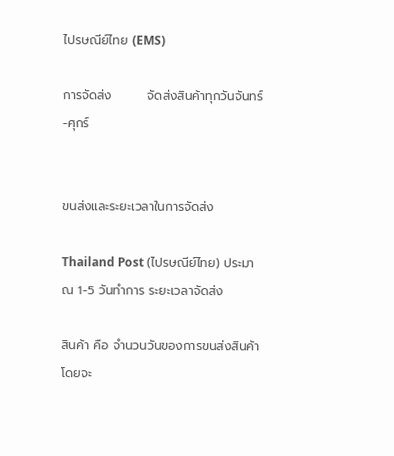ไปรษณีย์ไทย (EMS)

การจัดส่ง        จัดส่งสินค้าทุกวันจันทร์-ศุกร์


ขนส่งและระยะเวลาในการจัดส่ง

Thailand Post (ไปรษณีย์ไทย) ประมาณ 1-5 วันทำการ ระยะเวลาจัดส่ง

สินค้า คือ จำนวนวันของการขนส่งสินค้า โดยจะ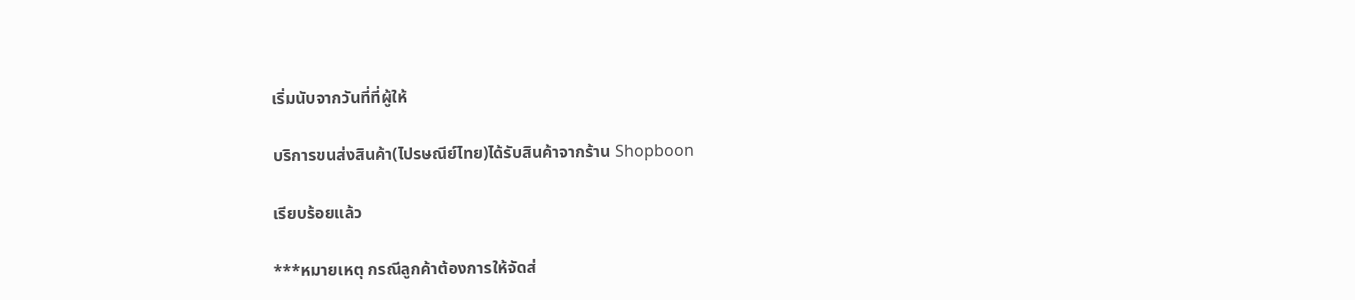เริ่มนับจากวันที่ที่ผู้ให้

บริการขนส่งสินค้า(ไปรษณีย์ไทย)ได้รับสินค้าจากร้าน Shopboon

เรียบร้อยแล้ว

***หมายเหตุ กรณีลูกค้าต้องการให้จัดส่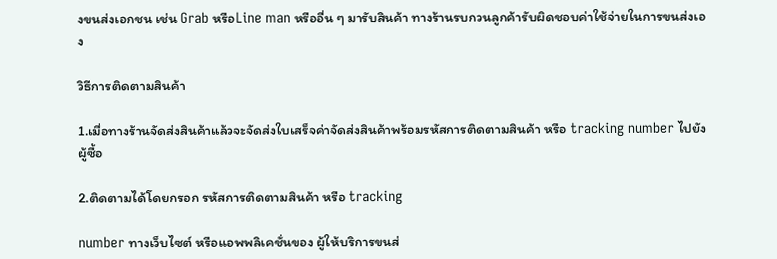งขนส่งเอกชน เช่น Grab หรือLine man หรืออื่น ๆ มารับสินค้า ทางร้านรบกวนลูกค้ารับผิดชอบค่าใช้จ่ายในการขนส่งเอง

วิธีการติดตามสินค้า

1.เมื่อทางร้านจัดส่งสินค้าแล้วจะจัดส่งใบเสร็จค่าจัดส่งสินค้าพร้อมรหัสการติดตามสินค้า หรือ tracking number ไปยังผู้ซื้อ

2.ติดตามได้โดยกรอก รหัสการติดตามสินค้า หรือ tracking

number ทางเว็บไซต์ หรือแอพพลิเคชั่นของ ผู้ให้บริการขนส่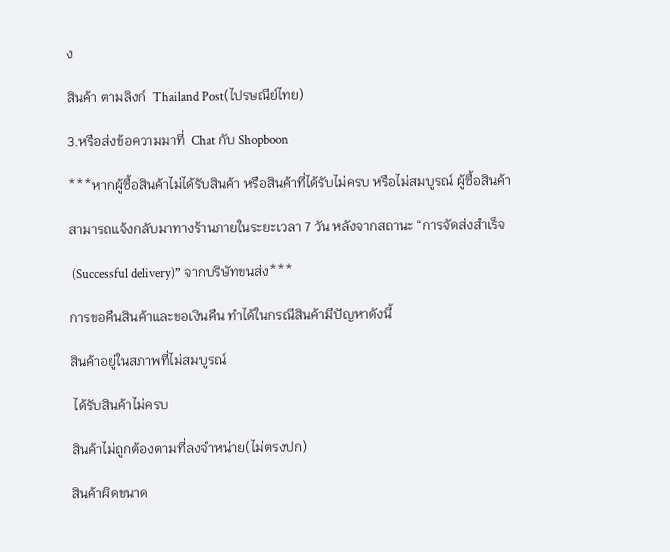ง

สินค้า ตามลิงก์  Thailand Post(ไปรษณีย์ไทย)

3.หรือส่งข้อความมาที่  Chat กับ Shopboon

***หากผู้ซื้อสินค้าไม่ได้รับสินค้า หรือสินค้าที่ได้รับไม่ครบ หรือไม่สมบูรณ์ ผู้ซื้อสินค้า

สามารถแจ้งกลับมาทางร้านภายในระยะเวลา 7 วัน หลังจากสถานะ “การจัดส่งสำเร็จ

 (Successful delivery)” จากบริษัทขนส่ง***

การขอคืนสินค้าและขอเงินคืน ทำได้ในกรณีสินค้ามีปัญหาดังนี้

สินค้าอยู่ในสภาพที่ไม่สมบูรณ์

 ได้รับสินค้าไม่ครบ

สินค้าไม่ถูกต้องตามที่ลงจำหน่าย(ไม่ตรงปก)

สินค้าผิดขนาด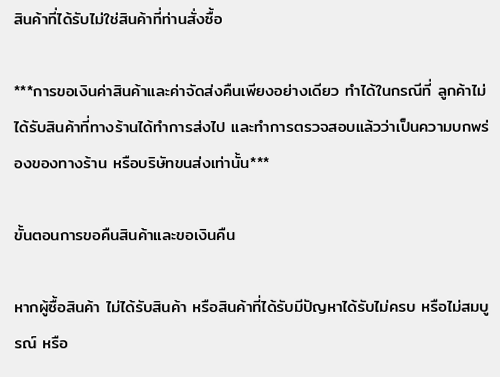สินค้าที่ได้รับไม่ใช่สินค้าที่ท่านสั่งซื้อ

***การขอเงินค่าสินค้าและค่าจัดส่งคืนเพียงอย่างเดียว ทำได้ในกรณีที่ ลูกค้าไม่ได้รับสินค้าที่ทางร้านได้ทำการส่งไป และทำการตรวจสอบแล้วว่าเป็นความบกพร่องของทางร้าน หรือบริษัทขนส่งเท่านั้น***

ขั้นตอนการขอคืนสินค้าและขอเงินคืน

หากผู้ซื้อสินค้า ไม่ได้รับสินค้า หรือสินค้าที่ได้รับมีปัญหาได้รับไม่ครบ หรือไม่สมบูรณ์ หรือ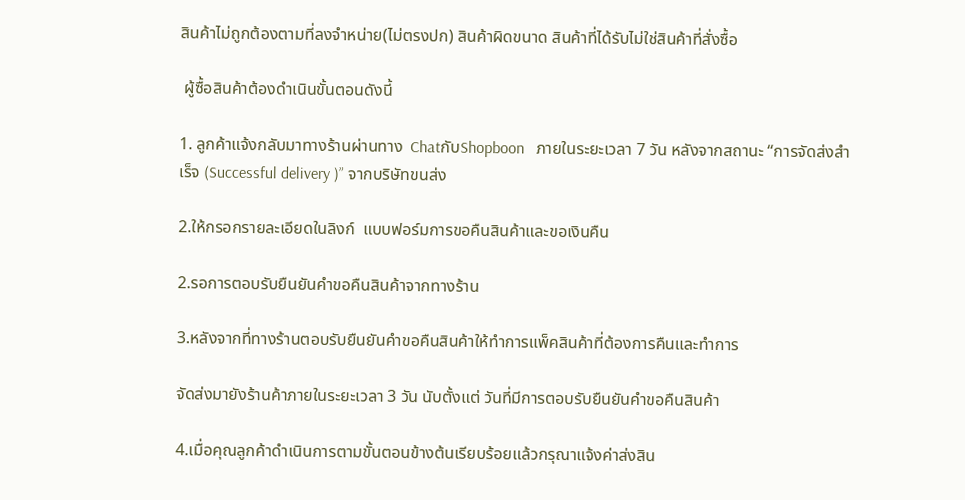สินค้าไม่ถูกต้องตามที่ลงจำหน่าย(ไม่ตรงปก) สินค้าผิดขนาด สินค้าที่ได้รับไม่ใช่สินค้าที่สั่งซื้อ

 ผู้ซื้อสินค้าต้องดำเนินขั้นตอนดังนี้

1. ลูกค้าแจ้งกลับมาทางร้านผ่านทาง  ChatกับShopboon   ภายในระยะเวลา 7 วัน หลังจากสถานะ “การจัดส่งสำเร็จ (Successful delivery )” จากบริษัทขนส่ง

2.ให้กรอกรายละเอียดในลิงก์  แบบฟอร์มการขอคืนสินค้าและขอเงินคืน

2.รอการตอบรับยืนยันคำขอคืนสินค้าจากทางร้าน

3.หลังจากที่ทางร้านตอบรับยืนยันคำขอคืนสินค้าให้ทำการแพ็คสินค้าที่ต้องการคืนและทำการ

จัดส่งมายังร้านค้าภายในระยะเวลา 3 วัน นับตั้งแต่ วันที่มีการตอบรับยืนยันคำขอคืนสินค้า

4.เมื่อคุณลูกค้าดำเนินการตามขั้นตอนข้างต้นเรียบร้อยแล้วกรุณาแจ้งค่าส่งสิน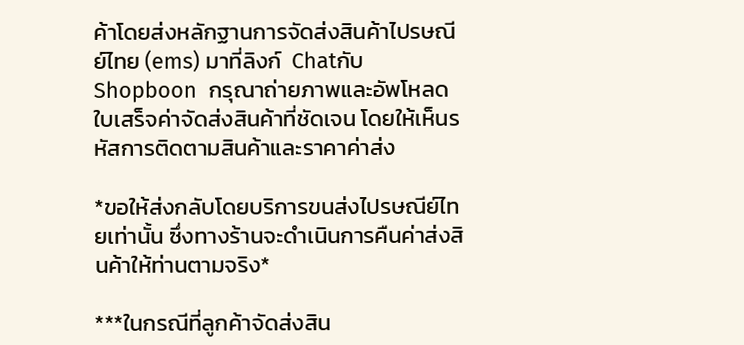ค้าโดยส่งหลักฐานการจัดส่งสินค้าไปรษณีย์ไทย (ems) มาที่ลิงก์  ChatกับShopboon  กรุณาถ่ายภาพและอัพโหลดใบเสร็จค่าจัดส่งสินค้าที่ชัดเจน โดยให้เห็นรหัสการติดตามสินค้าและราคาค่าส่ง

*ขอให้ส่งกลับโดยบริการขนส่งไปรษณีย์ไทยเท่านั้น ซึ่งทางร้านจะดำเนินการคืนค่าส่งสินค้าให้ท่านตามจริง*

***ในกรณีที่ลูกค้าจัดส่งสิน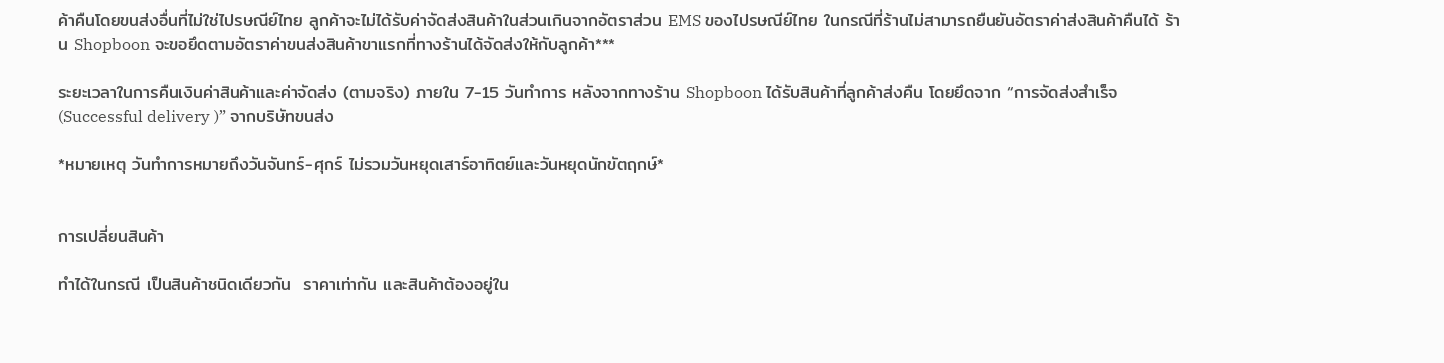ค้าคืนโดยขนส่งอื่นที่ไม่ใช่ไปรษณีย์ไทย ลูกค้าจะไม่ได้รับค่าจัดส่งสินค้าในส่วนเกินจากอัตราส่วน EMS ของไปรษณีย์ไทย ในกรณีที่ร้านไม่สามารถยืนยันอัตราค่าส่งสินค้าคืนได้ ร้าน Shopboon จะขอยึดตามอัตราค่าขนส่งสินค้าขาแรกที่ทางร้านได้จัดส่งให้กับลูกค้า***

ระยะเวลาในการคืนเงินค่าสินค้าและค่าจัดส่ง (ตามจริง) ภายใน 7-15 วันทำการ หลังจากทางร้าน Shopboon ได้รับสินค้าที่ลูกค้าส่งคืน โดยยึดจาก “การจัดส่งสำเร็จ (Successful delivery )” จากบริษัทขนส่ง

*หมายเหตุ วันทำการหมายถึงวันจันทร์-ศุกร์ ไม่รวมวันหยุดเสาร์อาทิตย์และวันหยุดนักขัตฤกษ์*


การเปลี่ยนสินค้า

ทำได้ในกรณี เป็นสินค้าชนิดเดียวกัน  ราคาเท่ากัน และสินค้าต้องอยู่ใน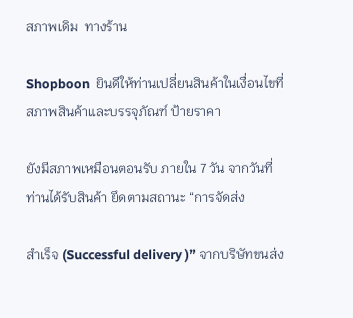สภาพเดิม  ทางร้าน

Shopboon  ยินดีให้ท่านเปลี่ยนสินค้าในเงื่อนไขที่สภาพสินค้าและบรรจุภัณฑ์ ป้ายราคา

ยังมีสภาพเหมือนตอนรับ ภายใน 7 วัน จากวันที่ท่านได้รับสินค้า ยึดตามสถานะ “การจัดส่ง

สำเร็จ (Successful delivery )” จากบริษัทขนส่ง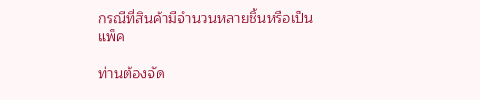กรณีที่สินค้ามีจำนวนหลายชิ้นหรือเป็นแพ็ค

ท่านต้องจัด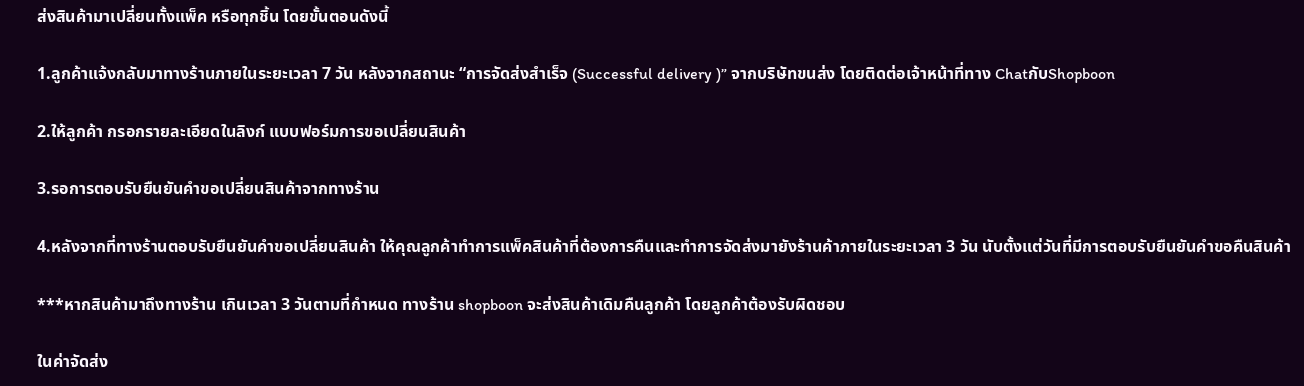ส่งสินค้ามาเปลี่ยนทั้งแพ็ค หรือทุกชิ้น โดยขั้นตอนดังนี้

1.ลูกค้าแจ้งกลับมาทางร้านภายในระยะเวลา 7 วัน หลังจากสถานะ “การจัดส่งสำเร็จ (Successful delivery )” จากบริษัทขนส่ง โดยติดต่อเจ้าหน้าที่ทาง ChatกับShopboon

2.ให้ลูกค้า กรอกรายละเอียดในลิงก์ แบบฟอร์มการขอเปลี่ยนสินค้า

3.รอการตอบรับยืนยันคำขอเปลี่ยนสินค้าจากทางร้าน

4.หลังจากที่ทางร้านตอบรับยืนยันคำขอเปลี่ยนสินค้า ให้คุณลูกค้าทำการแพ็คสินค้าที่ต้องการคืนและทำการจัดส่งมายังร้านค้าภายในระยะเวลา 3 วัน นับตั้งแต่วันที่มีการตอบรับยืนยันคำขอคืนสินค้า

***หากสินค้ามาถึงทางร้าน เกินเวลา 3 วันตามที่กำหนด ทางร้าน shopboon จะส่งสินค้าเดิมคืนลูกค้า โดยลูกค้าต้องรับผิดชอบ

ในค่าจัดส่ง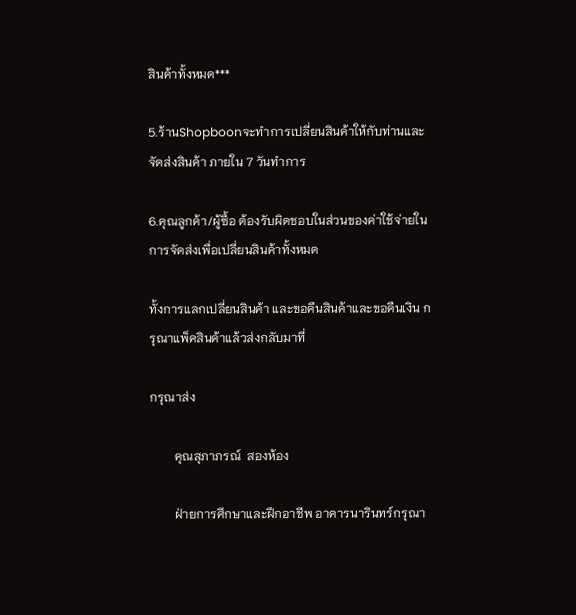สินค้าทั้งหมด***

5.ร้านShopboonจะทำการเปลี่ยนสินค้าให้กับท่านและจัดส่งสินค้า ภายใน 7 วันทำการ

6.คุณลูกค้า/ผู้ซื้อ ต้องรับผิดชอบในส่วนของค่าใช้จ่ายในการจัดส่งเพื่อเปลี่ยนสินค้าทั้งหมด

ทั้งการแลกเปลี่ยนสินค้า และขอคืนสินค้าและขอคืนเงิน กรุณาแพ็คสินค้าแล้วส่งกลับมาที่

กรุณาส่ง

        คุณสุภาภรณ์  สองห้อง

        ฝ่ายการศึกษาและฝึกอาชีพ อาคารนารินทร์กรุณา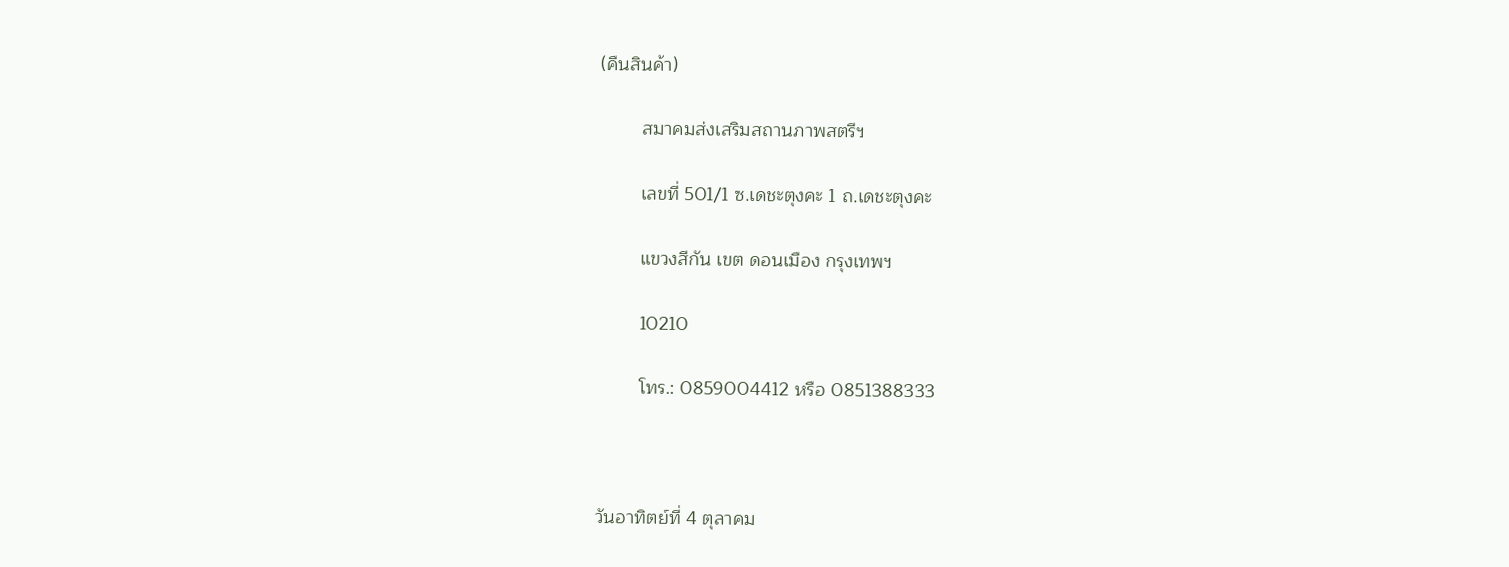(คืนสินค้า)

        สมาคมส่งเสริมสถานภาพสตรีฯ

        เลขที่ 501/1 ซ.เดชะตุงคะ 1 ถ.เดชะตุงคะ

        แขวงสีกัน เขต ดอนเมือง กรุงเทพฯ

        10210

        โทร.: 0859004412 หรือ 0851388333



วันอาทิตย์ที่ 4 ตุลาคม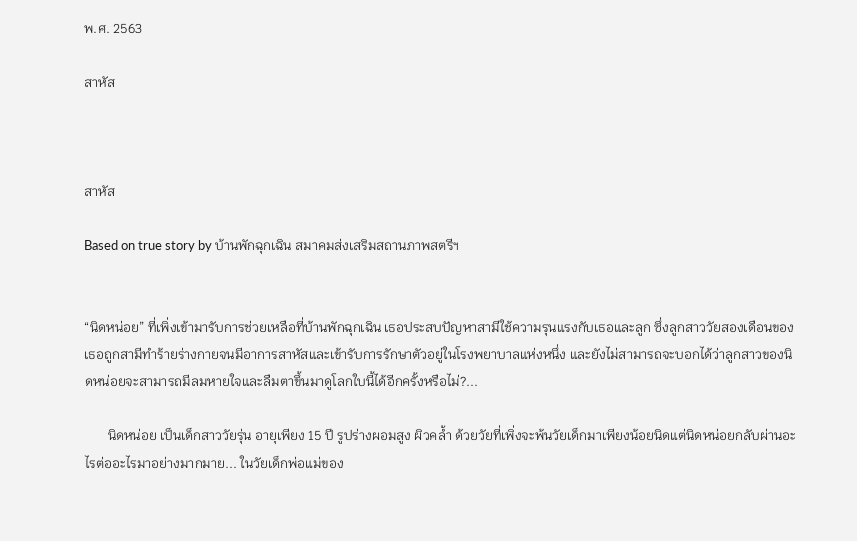พ.ศ. 2563

สาหัส



สาหัส

Based on true story by บ้านพักฉุกเฉิน สมาคมส่งเสริมสถานภาพสตรีฯ


“นิดหน่อย” ที่เพิ่งเข้ามารับการช่วยเหลือที่บ้านพักฉุกเฉิน เธอประสบปัญหาสามีใช้ความรุนแรงกับเธอและลูก ซึ่งลูกสาววัยสองเดือนของเธอถูกสามีทำร้ายร่างกายจนมีอาการสาหัสและเข้ารับการรักษาตัวอยู่ในโรงพยาบาลแห่งหนึ่ง และยังไม่สามารถจะบอกได้ว่าลูกสาวของนิดหน่อยจะสามารถมีลมหายใจและลืมตาขึ้นมาดูโลกใบนี้ได้อีกครั้งหรือไม่?...

       นิดหน่อย เป็นเด็กสาววัยรุ่น อายุเพียง 15 ปี รูปร่างผอมสูง ผิวคล้ำ ด้วยวัยที่เพิ่งจะพ้นวัยเด็กมาเพียงน้อยนิดแต่นิดหน่อยกลับผ่านอะไรต่ออะไรมาอย่างมากมาย... ในวัยเด็กพ่อแม่ของ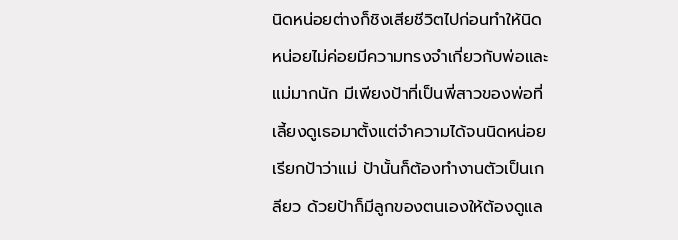นิดหน่อยต่างก็ชิงเสียชีวิตไปก่อนทำให้นิดหน่อยไม่ค่อยมีความทรงจำเกี่ยวกับพ่อและแม่มากนัก มีเพียงป้าที่เป็นพี่สาวของพ่อที่เลี้ยงดูเธอมาตั้งแต่จำความได้จนนิดหน่อยเรียกป้าว่าแม่ ป้านั้นก็ต้องทำงานตัวเป็นเกลียว ด้วยป้าก็มีลูกของตนเองให้ต้องดูแล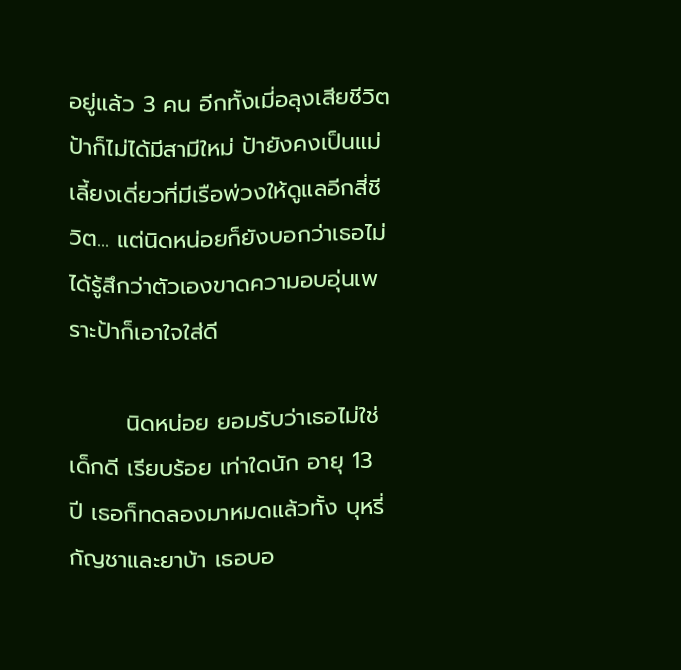อยู่แล้ว 3 คน อีกทั้งเมี่อลุงเสียชีวิตป้าก็ไม่ได้มีสามีใหม่ ป้ายังคงเป็นแม่เลี้ยงเดี่ยวที่มีเรือพ่วงให้ดูแลอีกสี่ชีวิต... แต่นิดหน่อยก็ยังบอกว่าเธอไม่ได้รู้สึกว่าตัวเองขาดความอบอุ่นเพราะป้าก็เอาใจใส่ดี

       นิดหน่อย ยอมรับว่าเธอไม่ใช่เด็กดี เรียบร้อย เท่าใดนัก อายุ 13 ปี เธอก็ทดลองมาหมดแล้วทั้ง บุหรี่ กัญชาและยาบ้า เธอบอ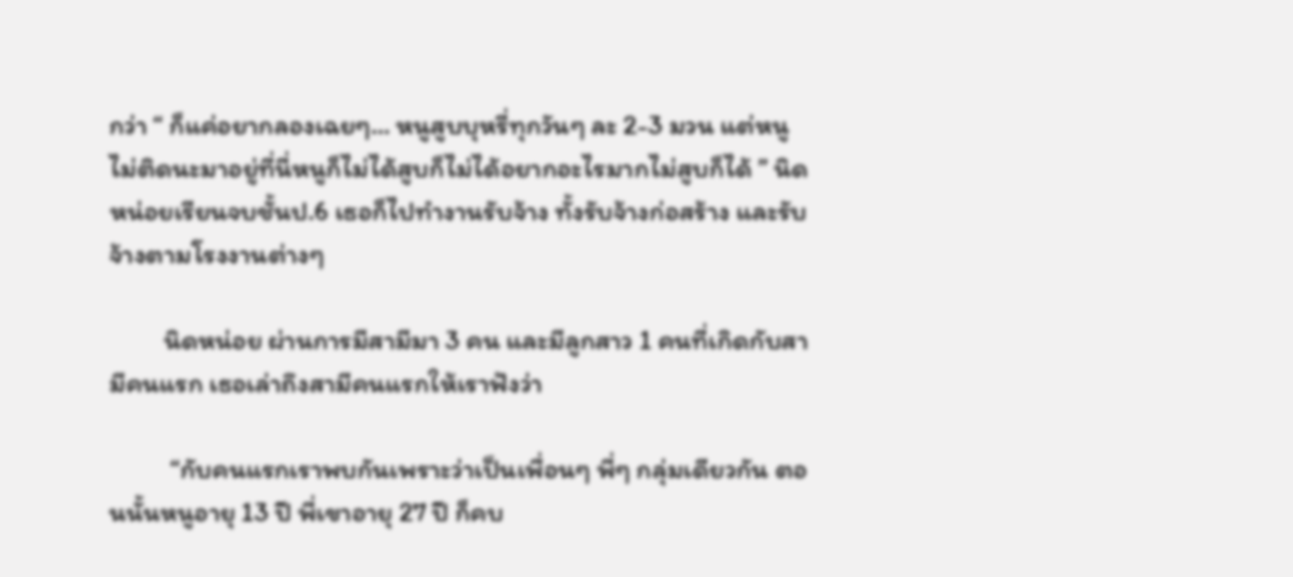กว่า “ ก็แค่อยากลองเฉยๆ… หนูสูบบุหรี่ทุกวันๆ ละ 2-3 มวน แต่หนูไม่ติดนะมาอยู่ที่นี่หนูก็ไม่ได้สูบก็ไม่ได้อยากอะไรมากไม่สูบก็ได้ ” นิดหน่อยเรียนจบชั้นป.6 เธอก็ไปทำงานรับจ้าง ทั้งรับจ้างก่อสร้าง และรับจ้างตามโรงงานต่างๆ

         นิดหน่อย ผ่านการมีสามีมา 3 คน และมีลูกสาว 1 คนที่เกิดกับสามีคนแรก เธอเล่าถึงสามีคนแรกให้เราฟังว่า

          “กับคนแรกเราพบกันเพราะว่าเป็นเพื่อนๆ พี่ๆ กลุ่มเดียวกัน ตอนนั้นหนูอายุ 13 ปี พี่เขาอายุ 27 ปี ก็คบ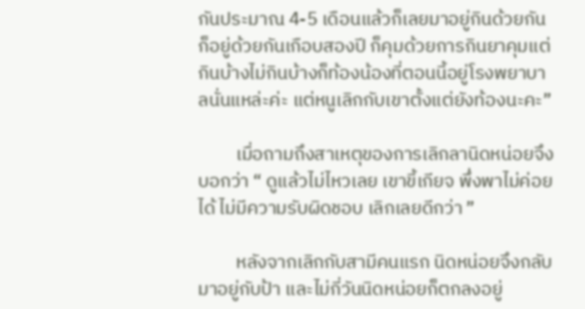กันประมาณ 4-5 เดือนแล้วก็เลยมาอยู่กินด้วยกัน ก็อยู่ด้วยกันเกือบสองปี ก็คุมด้วยการกินยาคุมแต่กินบ้างไม่กินบ้างก็ท้องน้องที่ตอนนี้อยู่โรงพยาบาลนั่นแหล่ะค่ะ แต่หนูเลิกกับเขาตั้งแต่ยังท้องนะคะ”

         เมื่อถามถึงสาเหตุของการเลิกลานิดหน่อยจึงบอกว่า “ ดูแล้วไม่ไหวเลย เขาขี้เกียจ พึ่งพาไม่ค่อยได้ ไม่มีความรับผิดชอบ เลิกเลยดีกว่า ”

         หลังจากเลิกกับสามีคนแรก นิดหน่อยจึงกลับมาอยู่กับป้า และไม่กี่วันนิดหน่อยก็ตกลงอยู่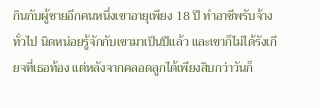กินกับผู้ชายอีกคนหนึ่งเขาอายุเพียง 18 ปี ทำอาชีพรับจ้างทั่วไป นิดหน่อยรู้จักกับเขามาเป็นปีแล้ว และเขาก็ไม่ได้รังเกียจที่เธอท้อง แต่หลังจากคลอดลูกได้เพียงสิบกว่าวันก็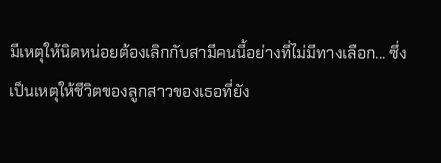มีเหตุให้นิดหน่อยต้องเลิกกับสามีคนนี้อย่างที่ไม่มีทางเลือก... ซึ่งเป็นเหตุให้ชีวิตของลูกสาวของเธอที่ยัง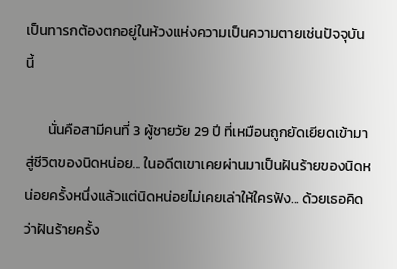เป็นทารกต้องตกอยู่ในห้วงแห่งความเป็นความตายเช่นปัจจุบันนี้

       นั่นคือสามีคนที่ 3 ผู้ชายวัย 29 ปี ที่เหมือนถูกยัดเยียดเข้ามาสู่ชีวิตของนิดหน่อย... ในอดีตเขาเคยผ่านมาเป็นฝันร้ายของนิดหน่อยครั้งหนึ่งแล้วแต่นิดหน่อยไม่เคยเล่าให้ใครฟัง... ด้วยเธอคิดว่าฝันร้ายครั้ง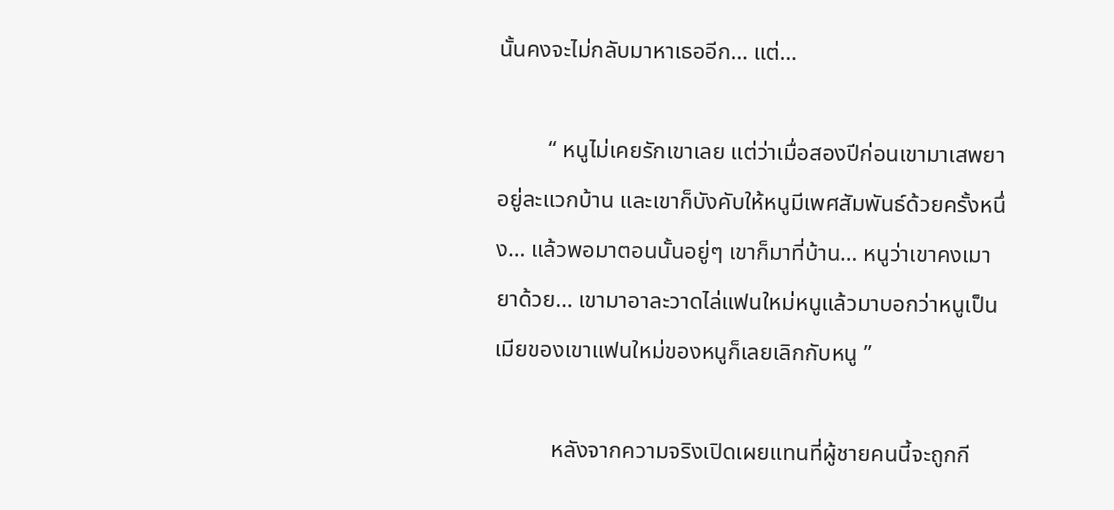นั้นคงจะไม่กลับมาหาเธออีก… แต่…

         “ หนูไม่เคยรักเขาเลย แต่ว่าเมื่อสองปีก่อนเขามาเสพยาอยู่ละแวกบ้าน และเขาก็บังคับให้หนูมีเพศสัมพันธ์ด้วยครั้งหนึ่ง… แล้วพอมาตอนนั้นอยู่ๆ เขาก็มาที่บ้าน… หนูว่าเขาคงเมายาด้วย… เขามาอาละวาดไล่แฟนใหม่หนูแล้วมาบอกว่าหนูเป็นเมียของเขาแฟนใหม่ของหนูก็เลยเลิกกับหนู ”

          หลังจากความจริงเปิดเผยแทนที่ผู้ชายคนนี้จะถูกกี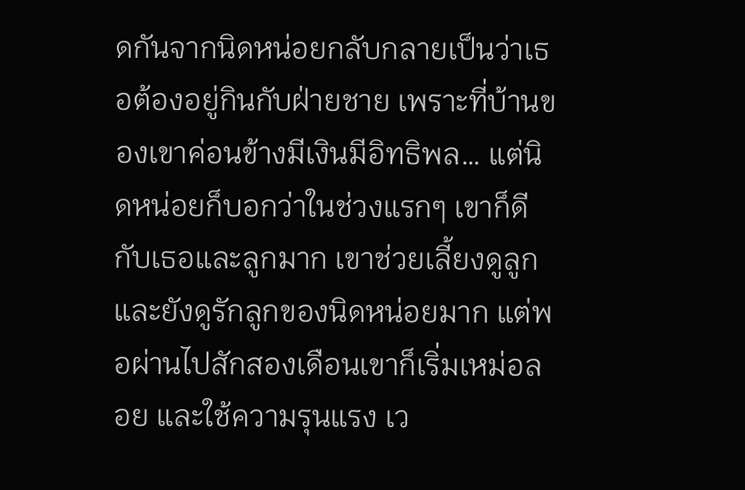ดกันจากนิดหน่อยกลับกลายเป็นว่าเธอต้องอยู่กินกับฝ่ายชาย เพราะที่บ้านของเขาค่อนข้างมีเงินมีอิทธิพล… แต่นิดหน่อยก็บอกว่าในช่วงแรกๆ เขาก็ดีกับเธอและลูกมาก เขาช่วยเลี้ยงดูลูกและยังดูรักลูกของนิดหน่อยมาก แต่พอผ่านไปสักสองเดือนเขาก็เริ่มเหม่อลอย และใช้ความรุนแรง เว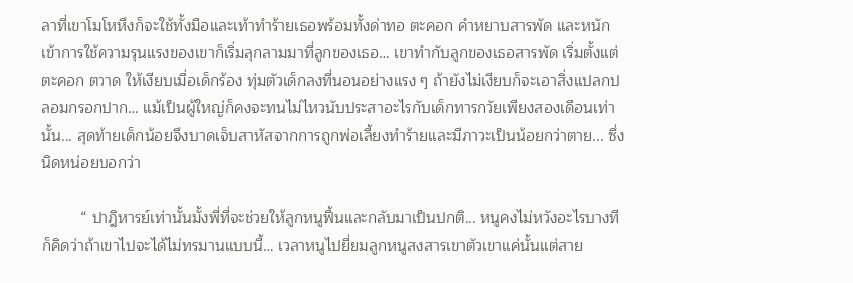ลาที่เขาโมโหหึงก็จะใช้ทั้งมือและเท้าทำร้ายเธอพร้อมทั้งด่าทอ ตะคอก คำหยาบสารพัด และหนักเข้าการใช้ความรุนแรงของเขาก็เริ่มลุกลามมาที่ลูกของเธอ… เขาทำกับลูกของเธอสารพัด เริ่มตั้งแต่ ตะคอก ตวาด ให้เงียบเมื่อเด็กร้อง ทุ่มตัวเด็กลงที่นอนอย่างแรง ๆ ถ้ายังไม่เงียบก็จะเอาสิ่งแปลกปลอมกรอกปาก… แม้เป็นผู้ใหญ่ก็คงจะทนไม่ไหวนับประสาอะไรกับเด็กทารกวัยเพียงสองเดือนเท่านั้น... สุดท้ายเด็กน้อยจึงบาดเจ็บสาหัสจากการถูกพ่อเลี้ยงทำร้ายและมีภาวะเป็นน้อยกว่าตาย... ซึ่งนิดหน่อยบอกว่า

         “ ปาฎิหารย์เท่านั้นมั้งพี่ที่จะช่วยให้ลูกหนูฟื้นและกลับมาเป็นปกติ... หนูคงไม่หวังอะไรบางทีก็คิดว่าถ้าเขาไปจะได้ไม่ทรมานแบบนี้… เวลาหนูไปยี่ยมลูกหนูสงสารเขาตัวเขาแค่นั้นแต่สาย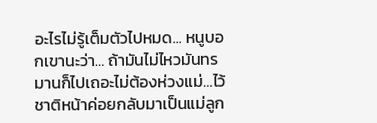อะไรไม่รู้เต็มตัวไปหมด... หนูบอกเขานะว่า… ถ้ามันไม่ไหวมันทรมานก็ไปเถอะไม่ต้องห่วงแม่…ไว้ชาติหน้าค่อยกลับมาเป็นแม่ลูก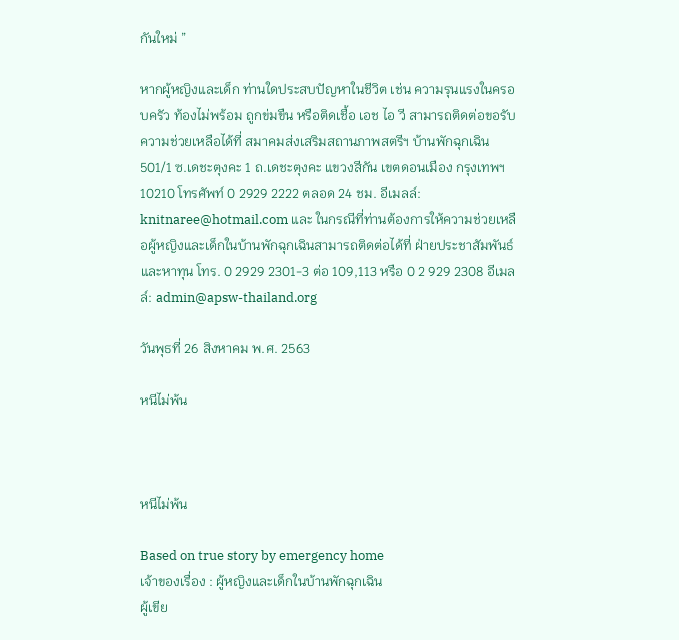กันใหม่ ”

หากผู้หญิงและเด็ก ท่านใดประสบปัญหาในชีวิต เช่น ความรุนแรงในครอบครัว ท้องไม่พร้อม ถูกข่มขืน หรือติดเชื้อ เอช ไอ วี สามารถติดต่อขอรับความช่วยเหลือได้ที่ สมาคมส่งเสริมสถานภาพสตรีฯ บ้านพักฉุกเฉิน 501/1 ซ.เดชะตุงคะ 1 ถ.เดชะตุงคะ แขวงสีกัน เขตดอนเมือง กรุงเทพฯ 10210 โทรศัพท์ 0 2929 2222 ตลอด 24 ชม. อีเมลล์: knitnaree@hotmail.com และ ในกรณีที่ท่านต้องการให้ความช่วยเหลือผู้หญิงและเด็กในบ้านพักฉุกเฉินสามารถติดต่อได้ที่ ฝ่ายประชาสัมพันธ์ และหาทุน โทร. 0 2929 2301-3 ต่อ 109,113 หรือ 0 2 929 2308 อีเมลล์: admin@apsw-thailand.org

วันพุธที่ 26 สิงหาคม พ.ศ. 2563

หนีไม่พ้น



หนีไม่พ้น

Based on true story by emergency home
เจ้าของเรื่อง : ผู้หญิงและเด็กในบ้านพักฉุกเฉิน
ผู้เขีย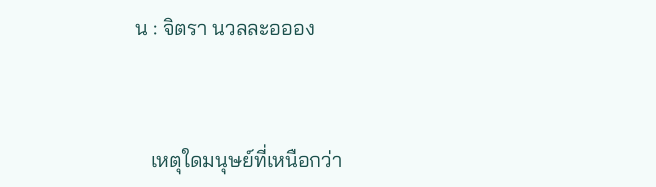น : จิตรา นวลละอออง



   เหตุใดมนุษย์ที่เหนือกว่า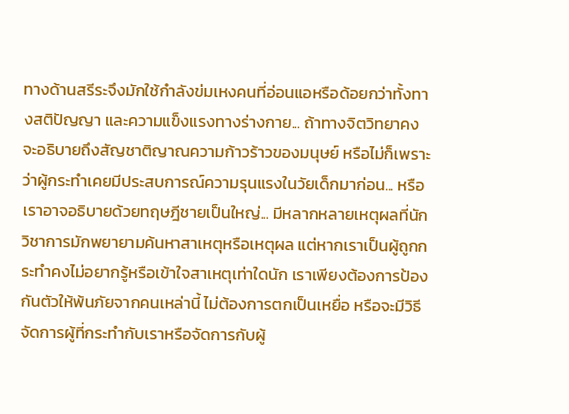ทางด้านสรีระจึงมักใช้กำลังข่มเหงคนที่อ่อนแอหรือด้อยกว่าทั้งทางสติปัญญา และความแข็งแรงทางร่างกาย... ถ้าทางจิตวิทยาคงจะอธิบายถึงสัญชาติญาณความก้าวร้าวของมนุษย์ หรือไม่ก็เพราะว่าผู้กระทำเคยมีประสบการณ์ความรุนแรงในวัยเด็กมาก่อน... หรือเราอาจอธิบายด้วยทฤษฎีชายเป็นใหญ่... มีหลากหลายเหตุผลที่นักวิชาการมักพยายามค้นหาสาเหตุหรือเหตุผล แต่หากเราเป็นผู้ถูกกระทำคงไม่อยากรู้หรือเข้าใจสาเหตุเท่าใดนัก เราเพียงต้องการป้องกันตัวให้พ้นภัยจากคนเหล่านี้ ไม่ต้องการตกเป็นเหยื่อ หรือจะมีวิธีจัดการผู้ที่กระทำกับเราหรือจัดการกับผู้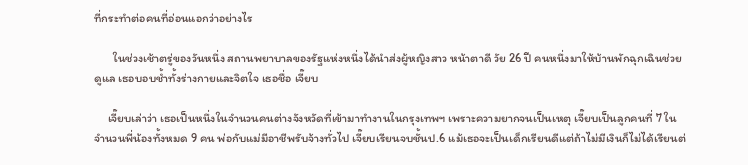ที่กระทำต่อคนที่อ่อนแอกว่าอย่างไร

       ในช่วงเช้าตรู่ของวันหนึ่ง สถานพยาบาลของรัฐแห่งหนึ่งได้นำส่งผู้หญิงสาว หน้าตาดี วัย 26 ปี คนหนึ่งมาให้บ้านพักฉุกเฉินช่วยดูแล เธอบอบช้ำทั้งร่างกายและจิตใจ เธอชื่อ เจี๊ยบ

     เจี๊ยบเล่าว่า เธอเป็นหนึ่งในจำนวนคนต่างจังหวัดที่เข้ามาทำงานในกรุงเทพฯ เพราะความยากจนเป็นเหตุ เจี๊ยบเป็นลูกคนที่ 7 ในจำนวนพี่น้องทั้งหมด 9 คน พ่อกับแม่มีอาชีพรับจ้างทั่วไป เจี๊ยบเรียนจบชั้นป.6 แม้เธอจะเป็นเด็กเรียนดีแต่ถ้าไม่มีเงินก็ไม่ได้เรียนต่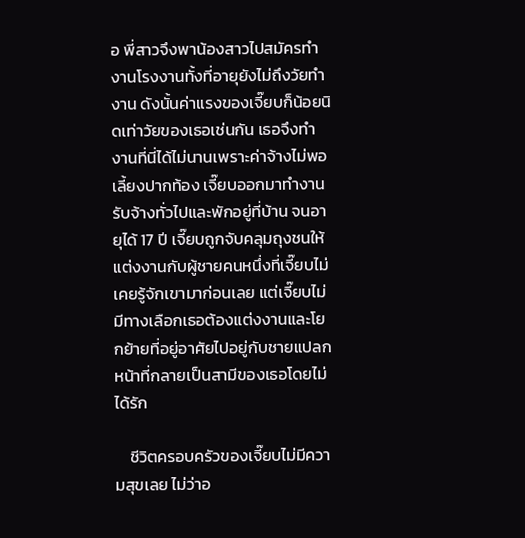อ พี่สาวจึงพาน้องสาวไปสมัครทำงานโรงงานทั้งที่อายุยังไม่ถึงวัยทำงาน ดังนั้นค่าแรงของเจี๊ยบก็น้อยนิดเท่าวัยของเธอเช่นกัน เธอจึงทำงานที่นี่ได้ไม่นานเพราะค่าจ้างไม่พอเลี้ยงปากท้อง เจี๊ยบออกมาทำงานรับจ้างทั่วไปและพักอยู่ที่บ้าน จนอายุได้ 17 ปี เจี๊ยบถูกจับคลุมถุงชนให้แต่งงานกับผู้ชายคนหนึ่งที่เจี๊ยบไม่เคยรู้จักเขามาก่อนเลย แต่เจี๊ยบไม่มีทางเลือกเธอต้องแต่งงานและโยกย้ายที่อยู่อาศัยไปอยู่กับชายแปลกหน้าที่กลายเป็นสามีของเธอโดยไม่ได้รัก

    ชีวิตครอบครัวของเจี๊ยบไม่มีความสุขเลย ไม่ว่าอ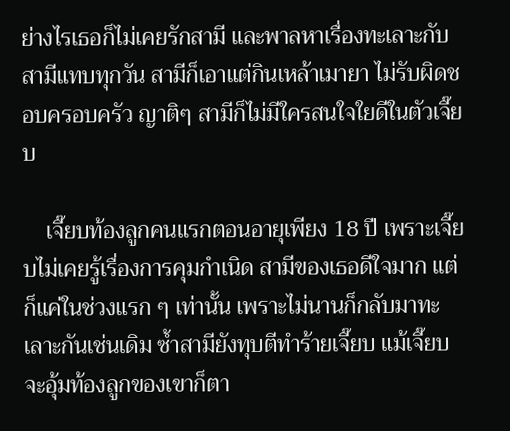ย่างไรเธอก็ไม่เคยรักสามี และพาลหาเรื่องทะเลาะกับสามีแทบทุกวัน สามีก็เอาแต่กินเหล้าเมายา ไม่รับผิดชอบครอบครัว ญาติๆ สามีก็ไม่มีใครสนใจใยดีในตัวเจี๊ยบ

    เจี๊ยบท้องลูกคนแรกตอนอายุเพียง 18 ปี เพราะเจี๊ยบไม่เคยรู้เรื่องการคุมกำเนิด สามีของเธอดีใจมาก แต่ ก็แค่ในช่วงแรก ๆ เท่านั้น เพราะไม่นานก็กลับมาทะเลาะกันเช่นเดิม ซ้ำสามียังทุบตีทำร้ายเจี๊ยบ แม้เจี๊ยบจะอุ้มท้องลูกของเขาก็ตา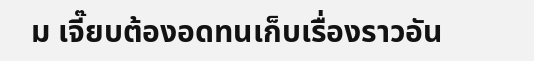ม เจี๊ยบต้องอดทนเก็บเรื่องราวอัน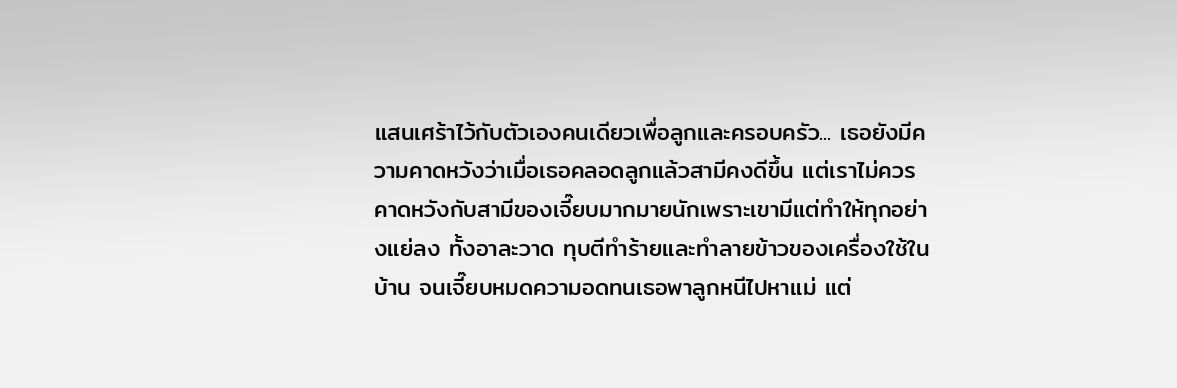แสนเศร้าไว้กับตัวเองคนเดียวเพื่อลูกและครอบครัว... เธอยังมีความคาดหวังว่าเมื่อเธอคลอดลูกแล้วสามีคงดีขึ้น แต่เราไม่ควรคาดหวังกับสามีของเจี๊ยบมากมายนักเพราะเขามีแต่ทำให้ทุกอย่างแย่ลง ทั้งอาละวาด ทุบตีทำร้ายและทำลายข้าวของเครื่องใช้ในบ้าน จนเจี๊ยบหมดความอดทนเธอพาลูกหนีไปหาแม่ แต่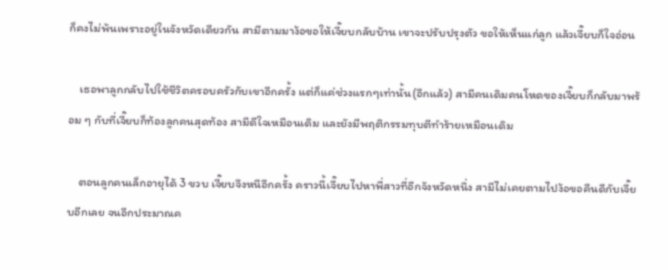ก็คงไม่พ้นเพราะอยู่ในจังหวัดเดียวกัน สามีตามมาง้อขอให้เจี๊ยบกลับบ้าน เขาจะปรับปรุงตัว ขอให้เห็นแก่ลูก แล้วเจี๊ยบก็ใจอ่อน

    เธอพาลูกกลับไปใช้ชีวิตครอบครัวกับเขาอีกครั้ง แต่ก็แค่ช่วงแรกๆเท่านั้น(อีกแล้ว) สามีคนเดิมคนโหดของเจี๊ยบก็กลับมาพร้อม ๆ กับที่เจี๊ยบก็ท้องลูกคนสุดท้อง สามีดีใจเหมือนเดิม และยังมีพฤติกรรมทุบตีทำร้ายเหมือนเดิม

    ตอนลูกคนเล็กอายุได้ 3 ขวบ เจี๊ยบจึงหนีอีกครั้ง คราวนี้เจี๊ยบไปหาพี่สาวที่อีกจังหวัดหนึ่ง สามีไม่เคยตามไปง้อขอคืนดีกับเจี๊ยบอีกเลย จนอีกประมาณค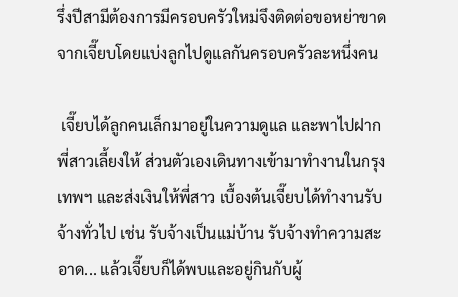รึ่งปีสามีต้องการมีครอบครัวใหม่จึงติดต่อขอหย่าขาดจากเจี๊ยบโดยแบ่งลูกไปดูแลกันครอบครัวละหนึ่งคน

 เจี๊ยบได้ลูกคนเล็กมาอยู่ในความดูแล และพาไปฝากพี่สาวเลี้ยงให้ ส่วนตัวเองเดินทางเข้ามาทำงานในกรุงเทพฯ และส่งเงินให้พี่สาว เบื้องต้นเจี๊ยบได้ทำงานรับจ้างทั่วไป เช่น รับจ้างเป็นแม่บ้าน รับจ้างทำความสะอาด... แล้วเจี๊ยบก็ได้พบและอยู่กินกับผู้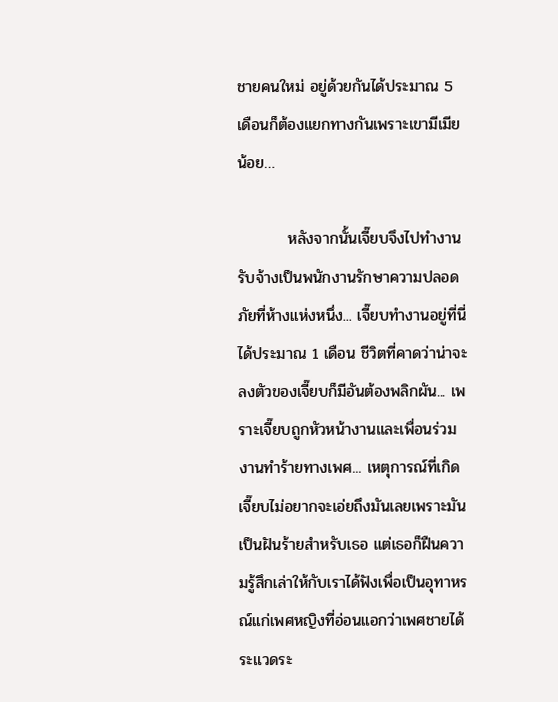ชายคนใหม่ อยู่ด้วยกันได้ประมาณ 5 เดือนก็ต้องแยกทางกันเพราะเขามีเมียน้อย…

         หลังจากนั้นเจี๊ยบจึงไปทำงานรับจ้างเป็นพนักงานรักษาความปลอดภัยที่ห้างแห่งหนึ่ง... เจี๊ยบทำงานอยู่ที่นี่ได้ประมาณ 1 เดือน ชีวิตที่คาดว่าน่าจะลงตัวของเจี๊ยบก็มีอันต้องพลิกผัน... เพราะเจี๊ยบถูกหัวหน้างานและเพื่อนร่วมงานทำร้ายทางเพศ... เหตุการณ์ที่เกิดเจี๊ยบไม่อยากจะเอ่ยถึงมันเลยเพราะมันเป็นฝันร้ายสำหรับเธอ แต่เธอก็ฝืนความรู้สึกเล่าให้กับเราได้ฟังเพื่อเป็นอุทาหรณ์แก่เพศหญิงที่อ่อนแอกว่าเพศชายได้ระแวดระ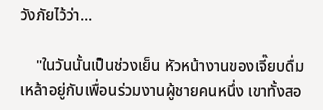วังภัยไว้ว่า...

    "ในวันนั้นเป็นช่วงเย็น หัวหน้างานของเจี๊ยบดื่มเหล้าอยู่กับเพื่อนร่วมงานผู้ชายคนหนึ่ง เขาทั้งสอ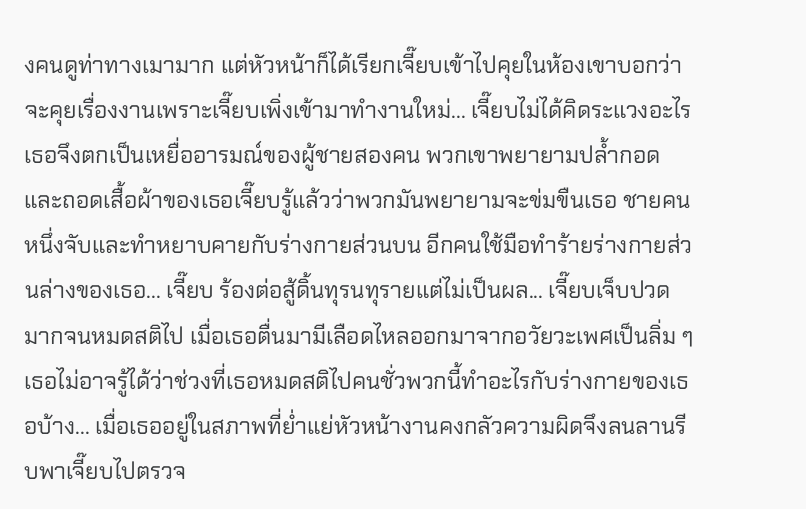งคนดูท่าทางเมามาก แต่หัวหน้าก็ได้เรียกเจี๊ยบเข้าไปคุยในห้องเขาบอกว่าจะคุยเรื่องงานเพราะเจี๊ยบเพิ่งเข้ามาทำงานใหม่... เจี๊ยบไม่ได้คิดระแวงอะไรเธอจึงตกเป็นเหยื่ออารมณ์ของผู้ชายสองคน พวกเขาพยายามปล้ำกอดและถอดเสื้อผ้าของเธอเจี๊ยบรู้แล้วว่าพวกมันพยายามจะข่มขืนเธอ ชายคนหนึ่งจับและทำหยาบคายกับร่างกายส่วนบน อีกคนใช้มือทำร้ายร่างกายส่วนล่างของเธอ... เจี๊ยบ ร้องต่อสู้ดิ้นทุรนทุรายแต่ไม่เป็นผล... เจี๊ยบเจ็บปวดมากจนหมดสติไป เมื่อเธอตื่นมามีเลือดไหลออกมาจากอวัยวะเพศเป็นลิ่ม ๆ เธอไม่อาจรู้ได้ว่าช่วงที่เธอหมดสติไปคนชั่วพวกนี้ทำอะไรกับร่างกายของเธอบ้าง... เมื่อเธออยู่ในสภาพที่ย่ำแย่หัวหน้างานคงกลัวความผิดจึงลนลานรีบพาเจี๊ยบไปตรวจ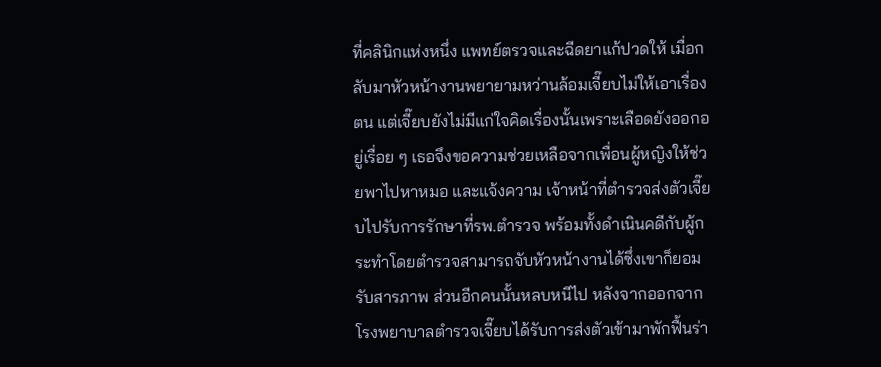ที่คลินิกแห่งหนึ่ง แพทย์ตรวจและฉีดยาแก้ปวดให้ เมื่อกลับมาหัวหน้างานพยายามหว่านล้อมเจี๊ยบไม่ให้เอาเรื่องตน แต่เจี๊ยบยังไม่มีแก่ใจคิดเรื่องนั้นเพราะเลือดยังออกอยู่เรื่อย ๆ เธอจึงขอความช่วยเหลือจากเพื่อนผู้หญิงให้ช่วยพาไปหาหมอ และแจ้งความ เจ้าหน้าที่ตำรวจส่งตัวเจี๊ยบไปรับการรักษาที่รพ.ตำรวจ พร้อมทั้งดำเนินคดีกับผู้กระทำโดยตำรวจสามารถจับหัวหน้างานได้ซึ่งเขาก็ยอมรับสารภาพ ส่วนอีกคนนั้นหลบหนีไป หลังจากออกจากโรงพยาบาลตำรวจเจี๊ยบได้รับการส่งตัวเข้ามาพักฟื้นร่า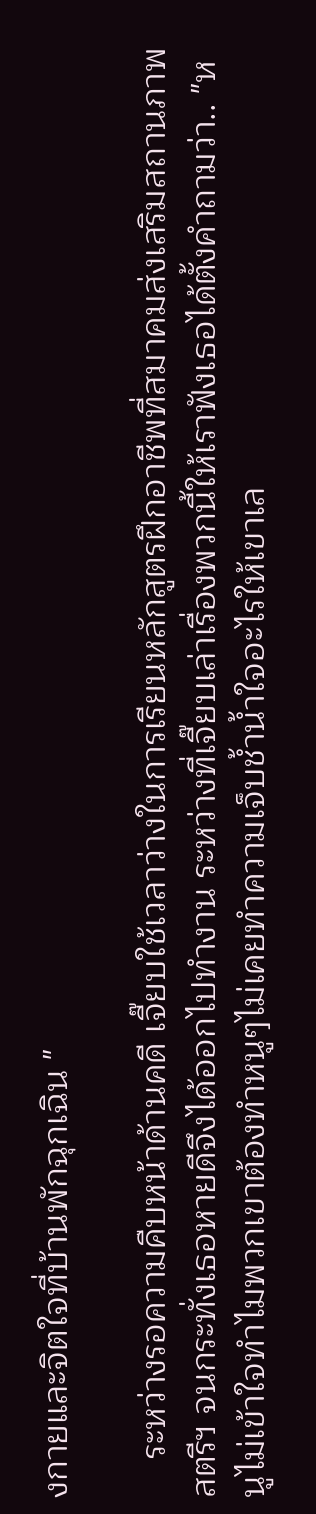งกายและจิตใจที่บ้านพักฉุกเฉิน "

    ระหว่างรอความคืบหน้าด้านคดี เจี๊ยบใช้เวลาว่างในการเรียนหลักสูตรฝึกอาชีพที่สมาคมส่งเสริมสถานภาพสตรีฯ จนกระทั่งเธอหายดีจึงได้ออกไปทำงาน ระหว่างที่เจี๊ยบเล่าเรื่องพวกนี้ให้เราฟังเธอได้ตั้งคำถามว่า.. "หนูไม่เข้าใจทำไมพวกเขาต้องทำหนูๆไม่เคยทำความเจ็บช้ำน้ำใจอะไรให้เขาเล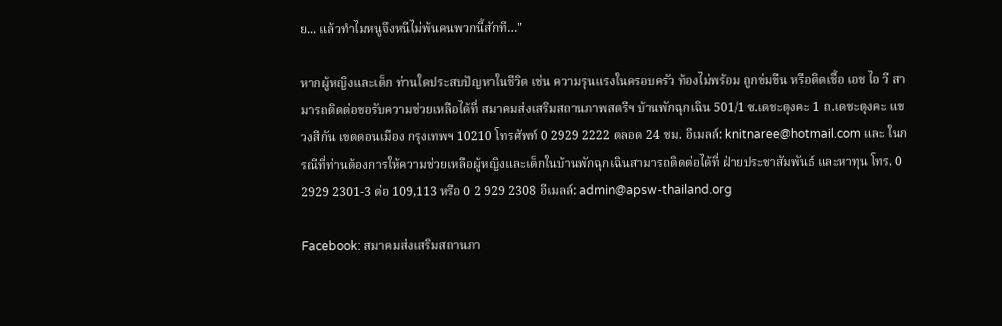ย... แล้วทำไมหนูจึงหนีไม่พ้นคนพวกนี้สักที…"

หากผู้หญิงและเด็ก ท่านใดประสบปัญหาในชีวิต เช่น ความรุนแรงในครอบครัว ท้องไม่พร้อม ถูกข่มขืน หรือติดเชื้อ เอช ไอ วี สามารถติดต่อขอรับความช่วยเหลือได้ที่ สมาคมส่งเสริมสถานภาพสตรีฯ บ้านพักฉุกเฉิน 501/1 ซ.เดชะตุงคะ 1 ถ.เดชะตุงคะ แขวงสีกัน เขตดอนเมือง กรุงเทพฯ 10210 โทรศัพท์ 0 2929 2222 ตลอด 24 ชม. อีเมลล์: knitnaree@hotmail.com และ ในกรณีที่ท่านต้องการให้ความช่วยเหลือผู้หญิงและเด็กในบ้านพักฉุกเฉินสามารถติดต่อได้ที่ ฝ่ายประชาสัมพันธ์ และหาทุน โทร. 0 2929 2301-3 ต่อ 109,113 หรือ 0 2 929 2308 อีเมลล์: admin@apsw-thailand.org

Facebook: สมาคมส่งเสริมสถานภา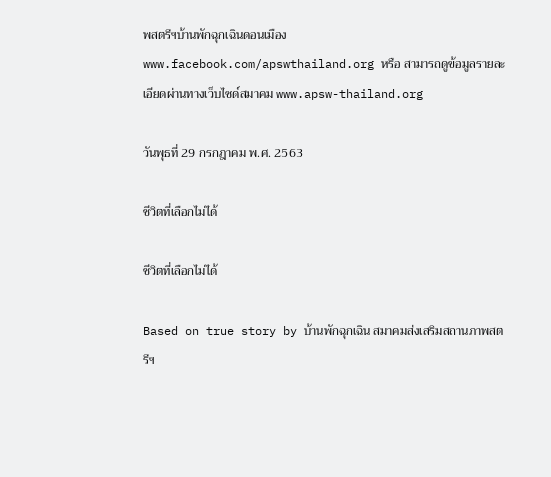พสตรีฯบ้านพักฉุกเฉินดอนเมือง www.facebook.com/apswthailand.org หรือ สามารถดูข้อมูลรายละเอียดผ่านทางเว็บไซด์สมาคม www.apsw-thailand.org

วันพุธที่ 29 กรกฎาคม พ.ศ. 2563

ชีวิตที่เลือกไม่ได้

ชีวิตที่เลือกไม่ได้

Based on true story by บ้านพักฉุกเฉิน สมาคมส่งเสริมสถานภาพสตรีฯ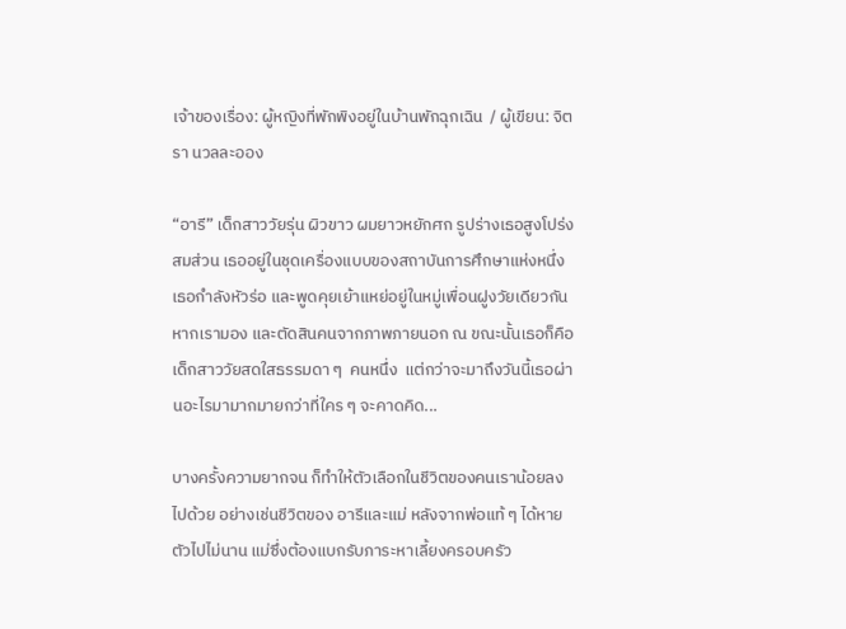เจ้าของเรื่อง: ผู้หญิงที่พักพิงอยู่ในบ้านพักฉุกเฉิน  / ผู้เขียน: จิตรา นวลละออง

“อารี” เด็กสาววัยรุ่น ผิวขาว ผมยาวหยักศก รูปร่างเธอสูงโปร่งสมส่วน เธออยู่ในชุดเครื่องแบบของสถาบันการศึกษาแห่งหนึ่ง เธอกำลังหัวร่อ และพูดคุยเย้าแหย่อยู่ในหมู่เพื่อนฝูงวัยเดียวกัน หากเรามอง และตัดสินคนจากภาพภายนอก ณ ขณะนั้นเธอก็คือเด็กสาววัยสดใสธรรมดา ๆ  คนหนึ่ง  แต่กว่าจะมาถึงวันนี้เธอผ่านอะไรมามากมายกว่าที่ใคร ๆ จะคาดคิด...

บางครั้งความยากจน ก็ทำให้ตัวเลือกในชีวิตของคนเราน้อยลงไปด้วย อย่างเช่นชีวิตของ อารีและแม่ หลังจากพ่อแท้ ๆ ได้หายตัวไปไม่นาน แม่ซึ่งต้องแบกรับภาระหาเลี้ยงครอบครัว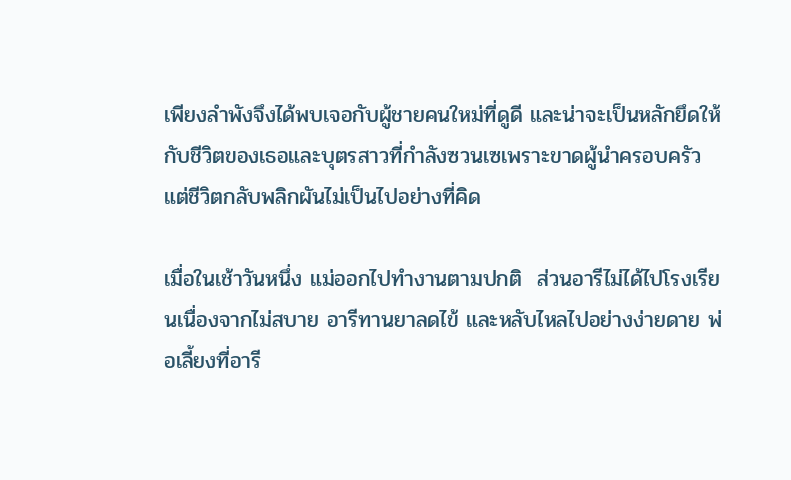เพียงลำพังจึงได้พบเจอกับผู้ชายคนใหม่ที่ดูดี และน่าจะเป็นหลักยึดให้กับชีวิตของเธอและบุตรสาวที่กำลังซวนเซเพราะขาดผู้นำครอบครัว แต่ชีวิตกลับพลิกผันไม่เป็นไปอย่างที่คิด

เมื่อในเช้าวันหนึ่ง แม่ออกไปทำงานตามปกติ  ส่วนอารีไม่ได้ไปโรงเรียนเนื่องจากไม่สบาย อารีทานยาลดไข้ และหลับไหลไปอย่างง่ายดาย พ่อเลี้ยงที่อารี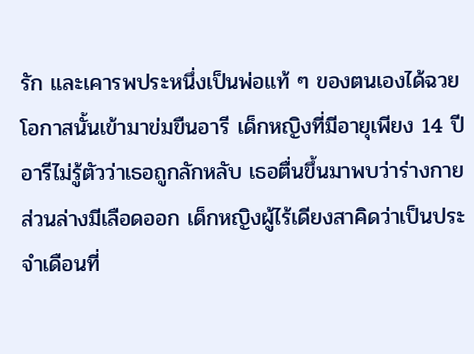รัก และเคารพประหนึ่งเป็นพ่อแท้ ๆ ของตนเองได้ฉวยโอกาสนั้นเข้ามาข่มขืนอารี เด็กหญิงที่มีอายุเพียง 14 ปี  อารีไม่รู้ตัวว่าเธอถูกลักหลับ เธอตื่นขึ้นมาพบว่าร่างกายส่วนล่างมีเลือดออก เด็กหญิงผู้ไร้เดียงสาคิดว่าเป็นประจำเดือนที่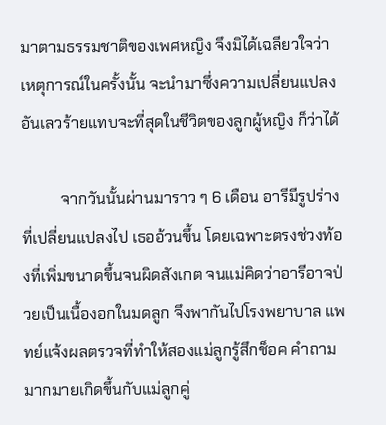มาตามธรรมชาติของเพศหญิง จึงมิได้เฉลียวใจว่าเหตุการณ์ในครั้งนั้น จะนำมาซึ่งความเปลี่ยนแปลงอันเลวร้ายแทบจะที่สุดในชีวิตของลูกผู้หญิง ก็ว่าได้

          จากวันนั้นผ่านมาราว ๆ 6 เดือน อารีมีรูปร่างที่เปลี่ยนแปลงไป เธออ้วนขึ้น โดยเฉพาะตรงช่วงท้องที่เพิ่มขนาดขึ้นจนผิดสังเกต จนแม่คิดว่าอารีอาจป่วยเป็นเนื้องอกในมดลูก จึงพากันไปโรงพยาบาล แพทย์แจ้งผลตรวจที่ทำให้สองแม่ลูกรู้สึกช็อค คำถามมากมายเกิดขึ้นกับแม่ลูกคู่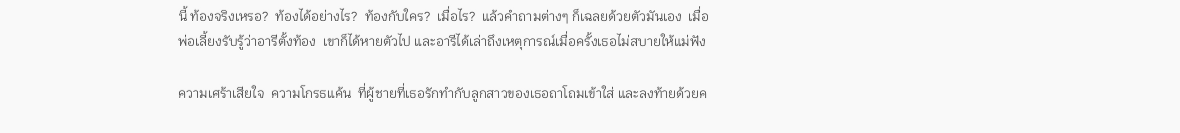นี้ ท้องจริงเหรอ?  ท้องได้อย่างไร?  ท้องกับใคร?  เมื่อไร?  แล้วคำถามต่างๆ ก็เฉลยด้วยตัวมันเอง  เมื่อพ่อเลี้ยงรับรู้ว่าอารีตั้งท้อง  เขาก็ได้หายตัวไป และอารีได้เล่าถึงเหตุการณ์เมื่อครั้งเธอไม่สบายให้แม่ฟัง

ความเศร้าเสียใจ  ความโกรธแค้น  ที่ผู้ชายที่เธอรักทำกับลูกสาวของเธอถาโถมเข้าใส่ และลงท้ายด้วยค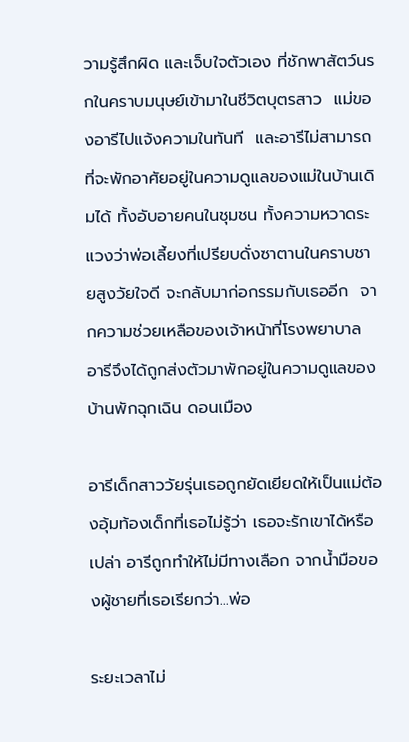วามรู้สึกผิด และเจ็บใจตัวเอง ที่ชักพาสัตว์นรกในคราบมนุษย์เข้ามาในชีวิตบุตรสาว  แม่ของอารีไปแจ้งความในทันที  และอารีไม่สามารถที่จะพักอาศัยอยู่ในความดูแลของแม่ในบ้านเดิมได้ ทั้งอับอายคนในชุมชน ทั้งความหวาดระแวงว่าพ่อเลี้ยงที่เปรียบดั่งซาตานในคราบชายสูงวัยใจดี จะกลับมาก่อกรรมกับเธออีก  จากความช่วยเหลือของเจ้าหน้าที่โรงพยาบาล อารีจึงได้ถูกส่งตัวมาพักอยู่ในความดูแลของบ้านพักฉุกเฉิน ดอนเมือง

อารีเด็กสาววัยรุ่นเธอถูกยัดเยียดให้เป็นแม่ต้องอุ้มท้องเด็กที่เธอไม่รู้ว่า เธอจะรักเขาได้หรือเปล่า อารีถูกทำให้ไม่มีทางเลือก จากน้ำมือของผู้ชายที่เธอเรียกว่า...พ่อ

ระยะเวลาไม่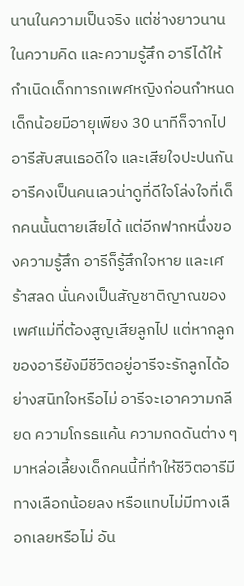นานในความเป็นจริง แต่ช่างยาวนานในความคิด และความรู้สึก อารีได้ให้กำเนิดเด็กทารกเพศหญิงก่อนกำหนด เด็กน้อยมีอายุเพียง 30 นาทีก็จากไป อารีสับสนเธอดีใจ และเสียใจปะปนกัน อารีคงเป็นคนเลวน่าดูที่ดีใจโล่งใจที่เด็กคนนั้นตายเสียได้ แต่อีกฟากหนึ่งของความรู้สึก อารีก็รู้สึกใจหาย และเศร้าสลด นั่นคงเป็นสัญชาติญาณของเพศแม่ที่ต้องสูญเสียลูกไป แต่หากลูกของอารียังมีชีวิตอยู่อารีจะรักลูกได้อย่างสนิทใจหรือไม่ อารีจะเอาความกลียด ความโกรธแค้น ความกดดันต่าง ๆ มาหล่อเลี้ยงเด็กคนนี้ที่ทำให้ชีวิตอารีมีทางเลือกน้อยลง หรือแทบไม่มีทางเลือกเลยหรือไม่ อัน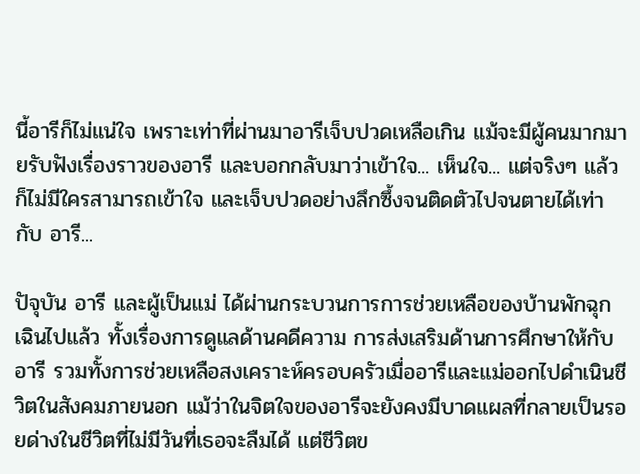นี้อารีก็ไม่แน่ใจ เพราะเท่าที่ผ่านมาอารีเจ็บปวดเหลือเกิน แม้จะมีผู้คนมากมายรับฟังเรื่องราวของอารี และบอกกลับมาว่าเข้าใจ... เห็นใจ... แต่จริงๆ แล้วก็ไม่มีใครสามารถเข้าใจ และเจ็บปวดอย่างลึกซึ้งจนติดตัวไปจนตายได้เท่ากับ อารี...

ปัจุบัน อารี และผู้เป็นแม่ ได้ผ่านกระบวนการการช่วยเหลือของบ้านพักฉุกเฉินไปแล้ว ทั้งเรื่องการดูแลด้านคดีความ การส่งเสริมด้านการศึกษาให้กับอารี รวมทั้งการช่วยเหลือสงเคราะห์ครอบครัวเมื่ออารีและแม่ออกไปดำเนินชีวิตในสังคมภายนอก แม้ว่าในจิตใจของอารีจะยังคงมีบาดแผลที่กลายเป็นรอยด่างในชีวิตที่ไม่มีวันที่เธอจะลืมได้ แต่ชีวิตข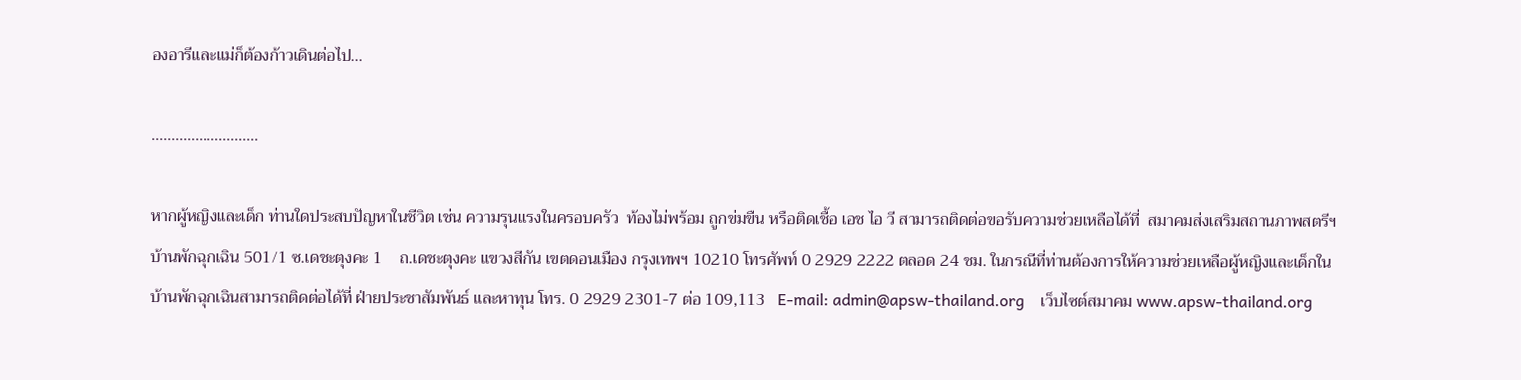องอารีและแม่ก็ต้องก้าวเดินต่อไป...

........………..........

หากผู้หญิงและเด็ก ท่านใดประสบปัญหาในชีวิต เช่น ความรุนแรงในครอบครัว  ท้องไม่พร้อม ถูกข่มขืน หรือติดเชื้อ เอช ไอ วี สามารถติดต่อขอรับความช่วยเหลือได้ที่  สมาคมส่งเสริมสถานภาพสตรีฯ บ้านพักฉุกเฉิน 501/1 ซ.เดชะตุงคะ 1    ถ.เดชะตุงคะ แขวงสีกัน เขตดอนเมือง กรุงเทพฯ 10210 โทรศัพท์ 0 2929 2222 ตลอด 24 ชม. ในกรณีที่ท่านต้องการให้ความช่วยเหลือผู้หญิงและเด็กในบ้านพักฉุกเฉินสามารถติดต่อได้ที่ ฝ่ายประชาสัมพันธ์ และหาทุน โทร. 0 2929 2301-7 ต่อ 109,113   E-mail: admin@apsw-thailand.org    เว็บไซต์สมาคม www.apsw-thailand.org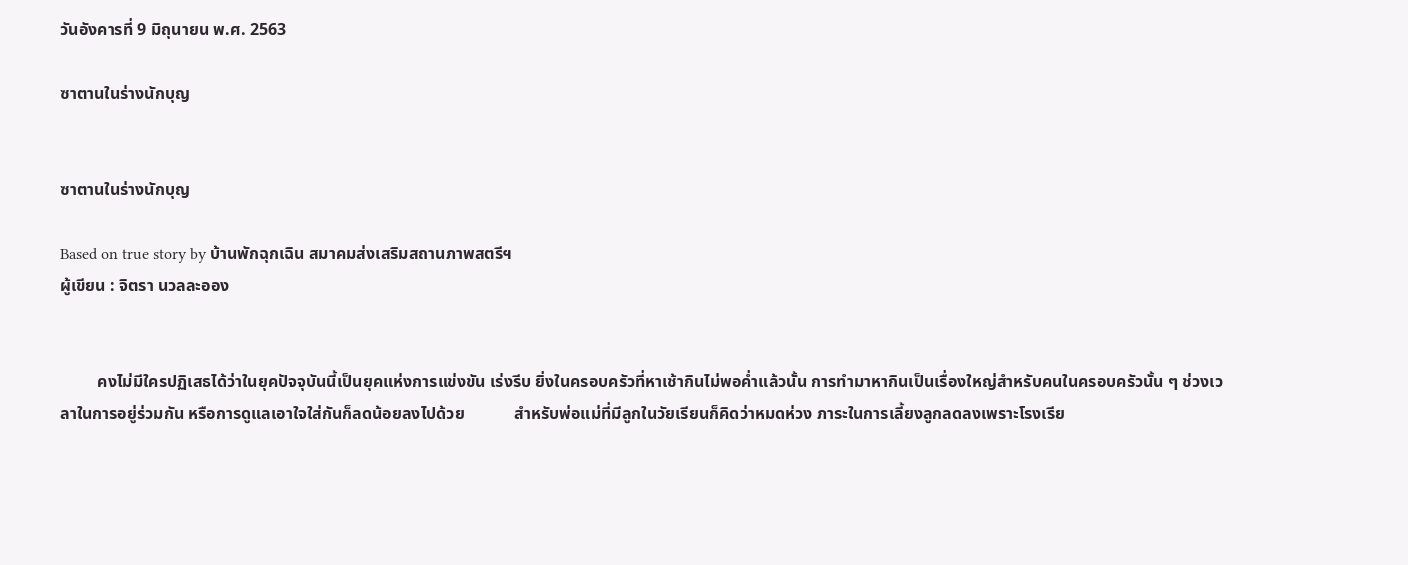วันอังคารที่ 9 มิถุนายน พ.ศ. 2563

ซาตานในร่างนักบุญ


ซาตานในร่างนักบุญ

Based on true story by บ้านพักฉุกเฉิน สมาคมส่งเสริมสถานภาพสตรีฯ
ผู้เขียน : จิตรา นวลละออง


         คงไม่มีใครปฏิเสธได้ว่าในยุคปัจจุบันนี้เป็นยุคแห่งการแข่งขัน เร่งรีบ ยิ่งในครอบครัวที่หาเช้ากินไม่พอค่ำแล้วนั้น การทำมาหากินเป็นเรื่องใหญ่สำหรับคนในครอบครัวนั้น ๆ ช่วงเวลาในการอยู่ร่วมกัน หรือการดูแลเอาใจใส่กันก็ลดน้อยลงไปด้วย            สำหรับพ่อแม่ที่มีลูกในวัยเรียนก็คิดว่าหมดห่วง ภาระในการเลี้ยงลูกลดลงเพราะโรงเรีย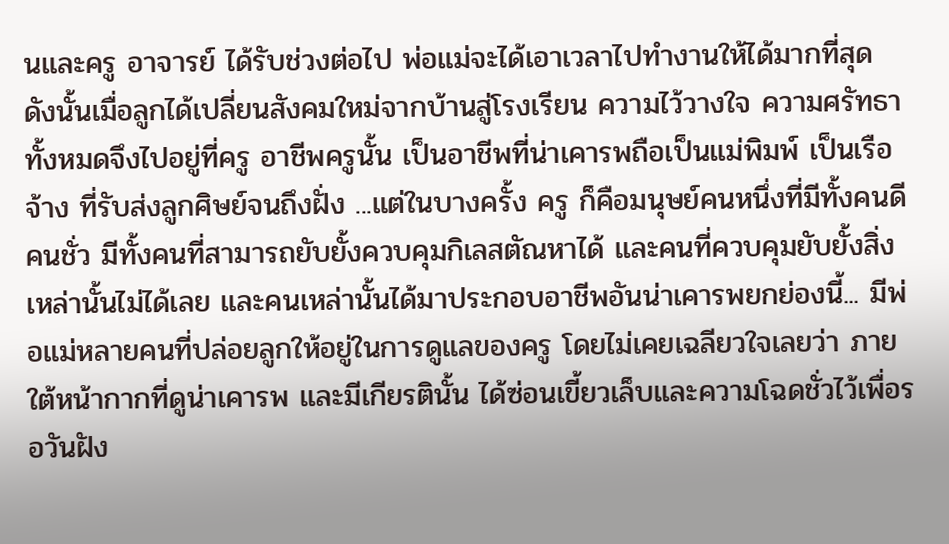นและครู อาจารย์ ได้รับช่วงต่อไป พ่อแม่จะได้เอาเวลาไปทำงานให้ได้มากที่สุด  ดังนั้นเมื่อลูกได้เปลี่ยนสังคมใหม่จากบ้านสู่โรงเรียน ความไว้วางใจ ความศรัทธา ทั้งหมดจึงไปอยู่ที่ครู อาชีพครูนั้น เป็นอาชีพที่น่าเคารพถือเป็นแม่พิมพ์ เป็นเรือจ้าง ที่รับส่งลูกศิษย์จนถึงฝั่ง ...แต่ในบางครั้ง ครู ก็คือมนุษย์คนหนึ่งที่มีทั้งคนดี คนชั่ว มีทั้งคนที่สามารถยับยั้งควบคุมกิเลสตัณหาได้ และคนที่ควบคุมยับยั้งสิ่งเหล่านั้นไม่ได้เลย และคนเหล่านั้นได้มาประกอบอาชีพอันน่าเคารพยกย่องนี้... มีพ่อแม่หลายคนที่ปล่อยลูกให้อยู่ในการดูแลของครู โดยไม่เคยเฉลียวใจเลยว่า ภายใต้หน้ากากที่ดูน่าเคารพ และมีเกียรตินั้น ได้ซ่อนเขี้ยวเล็บและความโฉดชั่วไว้เพื่อรอวันฝัง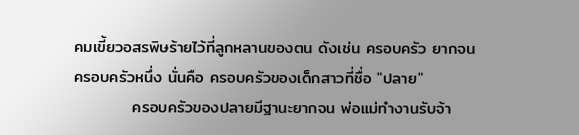คมเขี้ยวอสรพิษร้ายไว้ที่ลูกหลานของตน ดังเช่น ครอบครัว ยากจน ครอบครัวหนึ่ง นั่นคือ ครอบครัวของเด็กสาวที่ชื่อ "ปลาย"
          ครอบครัวของปลายมีฐานะยากจน พ่อแม่ทำงานรับจ้า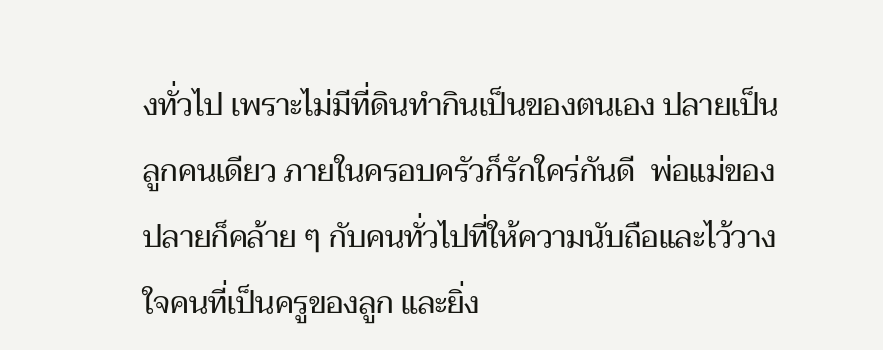งทั่วไป เพราะไม่มีที่ดินทำกินเป็นของตนเอง ปลายเป็นลูกคนเดียว ภายในครอบครัวก็รักใคร่กันดี  พ่อแม่ของปลายก็คล้าย ๆ กับคนทั่วไปที่ให้ความนับถือและไว้วางใจคนที่เป็นครูของลูก และยิ่ง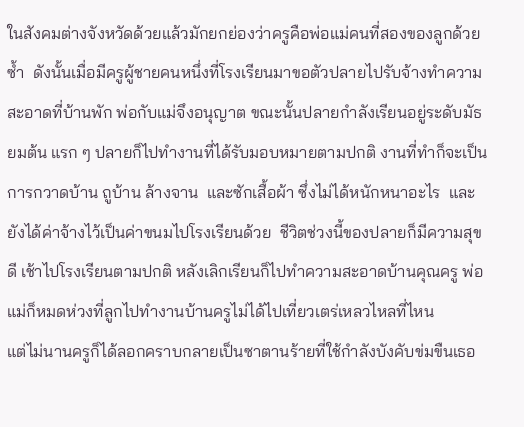ในสังคมต่างจังหวัดด้วยแล้วมักยกย่องว่าครูคือพ่อแม่คนที่สองของลูกด้วยซ้ำ  ดังนั้นเมื่อมีครูผู้ชายคนหนึ่งที่โรงเรียนมาขอตัวปลายไปรับจ้างทำความสะอาดที่บ้านพัก พ่อกับแม่จึงอนุญาต ขณะนั้นปลายกำลังเรียนอยู่ระดับมัธยมต้น แรก ๆ ปลายก็ไปทำงานที่ได้รับมอบหมายตามปกติ งานที่ทำก็จะเป็น การกวาดบ้าน ถูบ้าน ล้างจาน  และซักเสื้อผ้า ซึ่งไม่ได้หนักหนาอะไร  และยังได้ค่าจ้างไว้เป็นค่าขนมไปโรงเรียนด้วย  ชีวิตช่วงนี้ของปลายก็มีความสุขดี เช้าไปโรงเรียนตามปกติ หลังเลิกเรียนก็ไปทำความสะอาดบ้านคุณครู พ่อแม่ก็หมดห่วงที่ลูกไปทำงานบ้านครูไม่ได้ไปเที่ยวเตร่เหลวไหลที่ไหน
แต่ไม่นานครูก็ได้ลอกคราบกลายเป็นซาตานร้ายที่ใช้กำลังบังคับข่มขืนเธอ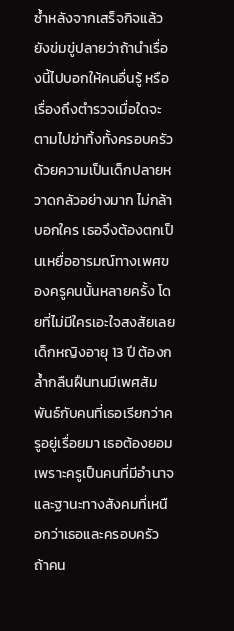ซ้ำหลังจากเสร็จกิจแล้วยังข่มขู่ปลายว่าถ้านำเรื่องนี้ไปบอกให้คนอื่นรู้ หรือเรื่องถึงตำรวจเมื่อใดจะตามไปฆ่าทิ้งทั้งครอบครัว ด้วยความเป็นเด็กปลายหวาดกลัวอย่างมาก ไม่กล้าบอกใคร เธอจึงต้องตกเป็นเหยื่ออารมณ์ทางเพศของครูคนนั้นหลายครั้ง โดยที่ไม่มีใครเอะใจสงสัยเลย      เด็กหญิงอายุ 13 ปี ต้องกล้ำกลืนฝืนทนมีเพศสัมพันธ์กับคนที่เธอเรียกว่าครูอยู่เรื่อยมา เธอต้องยอมเพราะครูเป็นคนที่มีอำนาจและฐานะทางสังคมที่เหนือกว่าเธอและครอบครัว ถ้าคน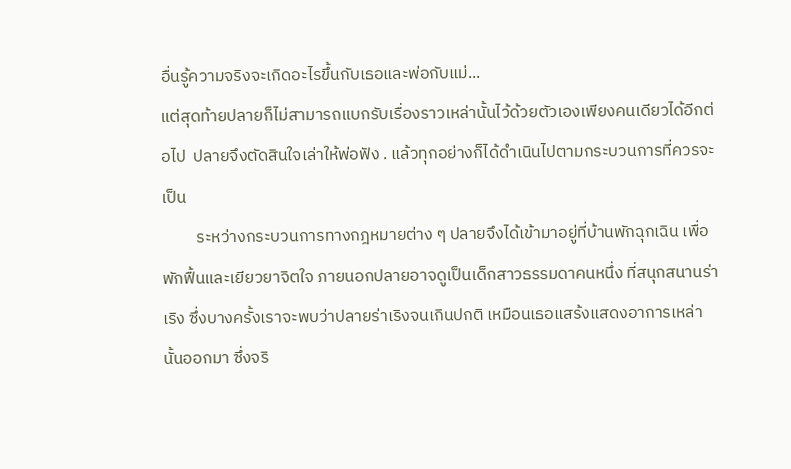อื่นรู้ความจริงจะเกิดอะไรขึ้นกับเธอและพ่อกับแม่...
แต่สุดท้ายปลายก็ไม่สามารถแบกรับเรื่องราวเหล่านั้นไว้ด้วยตัวเองเพียงคนเดียวได้อีกต่อไป  ปลายจึงตัดสินใจเล่าให้พ่อฟัง . แล้วทุกอย่างก็ได้ดำเนินไปตามกระบวนการที่ควรจะเป็น
         ระหว่างกระบวนการทางกฎหมายต่าง ๆ ปลายจึงได้เข้ามาอยู่ที่บ้านพักฉุกเฉิน เพื่อพักฟื้นและเยียวยาจิตใจ ภายนอกปลายอาจดูเป็นเด็กสาวธรรมดาคนหนึ่ง ที่สนุกสนานร่าเริง ซึ่งบางครั้งเราจะพบว่าปลายร่าเริงจนเกินปกติ เหมือนเธอแสร้งแสดงอาการเหล่านั้นออกมา ซึ่งจริ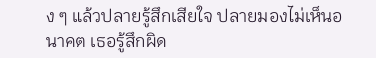ง ๆ แล้วปลายรู้สึกเสียใจ ปลายมองไม่เห็นอนาคต เธอรู้สึกผิด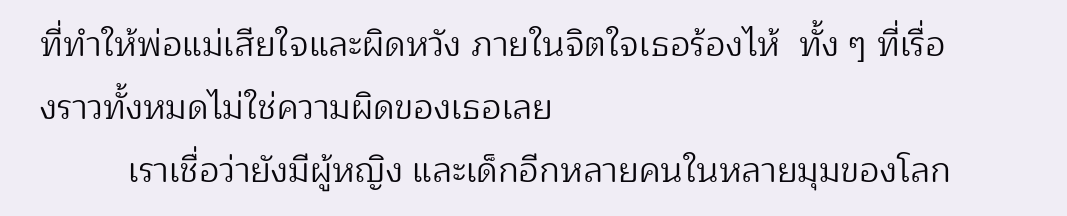ที่ทำให้พ่อแม่เสียใจและผิดหวัง ภายในจิตใจเธอร้องไห้  ทั้ง ๆ ที่เรื่องราวทั้งหมดไม่ใช่ความผิดของเธอเลย
         เราเชื่อว่ายังมีผู้หญิง และเด็กอีกหลายคนในหลายมุมของโลก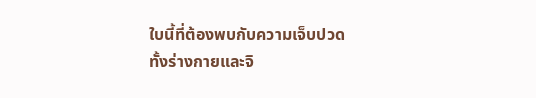ใบนี้ที่ต้องพบกับความเจ็บปวดทั้งร่างกายและจิ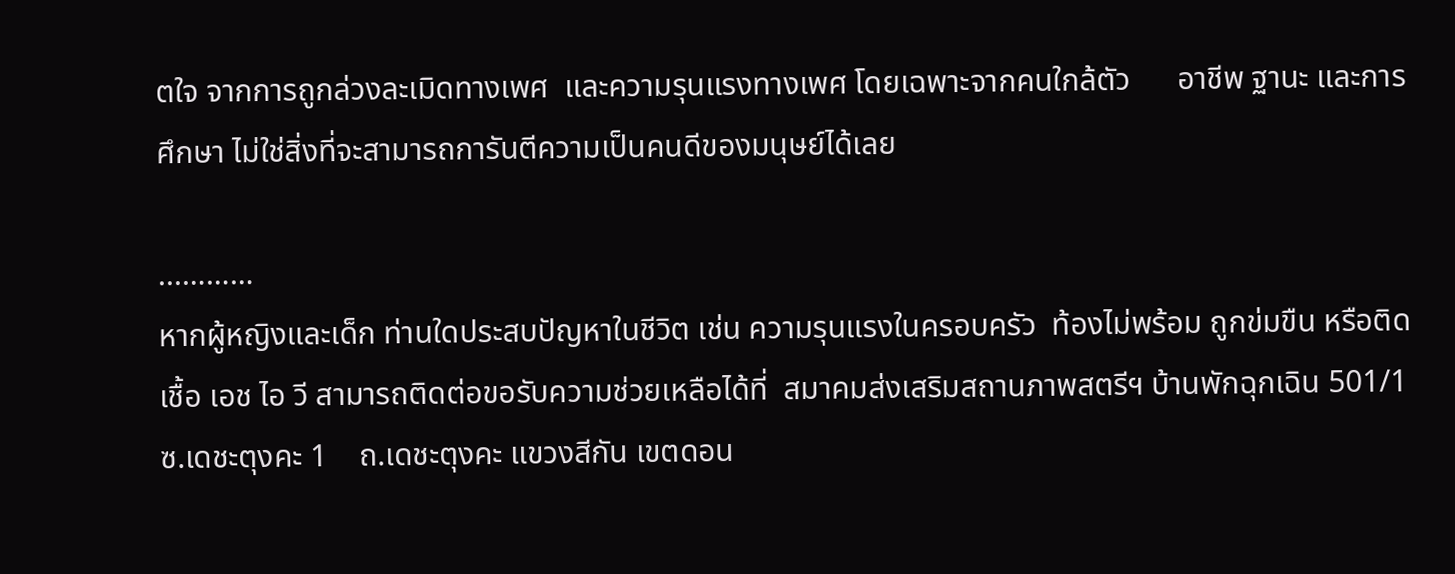ตใจ จากการถูกล่วงละเมิดทางเพศ  และความรุนแรงทางเพศ โดยเฉพาะจากคนใกล้ตัว      อาชีพ ฐานะ และการศึกษา ไม่ใช่สิ่งที่จะสามารถการันตีความเป็นคนดีของมนุษย์ได้เลย

...………
หากผู้หญิงและเด็ก ท่านใดประสบปัญหาในชีวิต เช่น ความรุนแรงในครอบครัว  ท้องไม่พร้อม ถูกข่มขืน หรือติดเชื้อ เอช ไอ วี สามารถติดต่อขอรับความช่วยเหลือได้ที่  สมาคมส่งเสริมสถานภาพสตรีฯ บ้านพักฉุกเฉิน 501/1 ซ.เดชะตุงคะ 1    ถ.เดชะตุงคะ แขวงสีกัน เขตดอน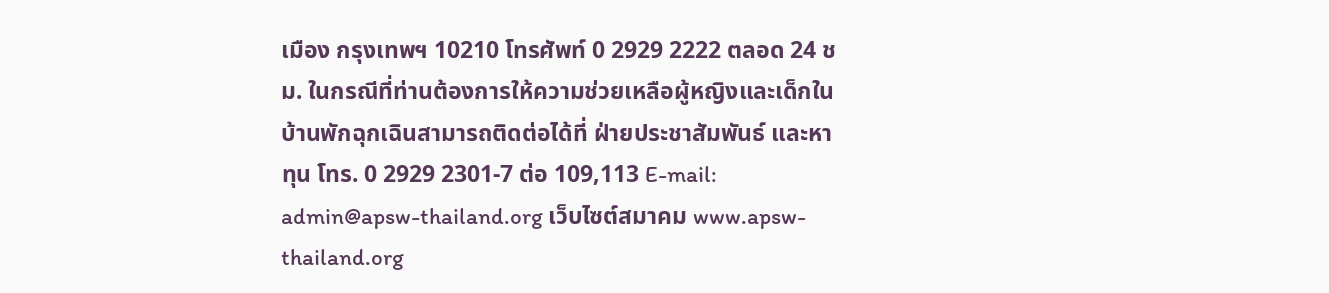เมือง กรุงเทพฯ 10210 โทรศัพท์ 0 2929 2222 ตลอด 24 ชม. ในกรณีที่ท่านต้องการให้ความช่วยเหลือผู้หญิงและเด็กในบ้านพักฉุกเฉินสามารถติดต่อได้ที่ ฝ่ายประชาสัมพันธ์ และหาทุน โทร. 0 2929 2301-7 ต่อ 109,113 E-mail: admin@apsw-thailand.org เว็บไซต์สมาคม www.apsw-thailand.org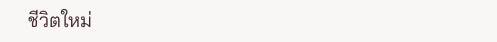ชีวิตใหม่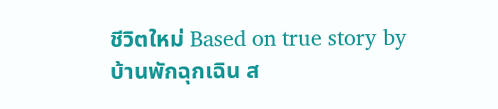ชีวิตใหม่ Based on true story by บ้านพักฉุกเฉิน ส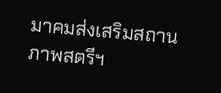มาคมส่งเสริมสถานภาพสตรีฯ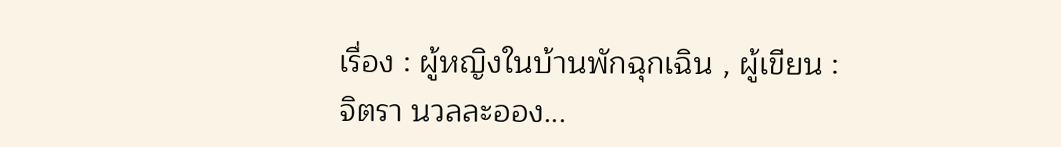เรื่อง : ผู้หญิงในบ้านพักฉุกเฉิน , ผู้เขียน : จิตรา นวลละออง...